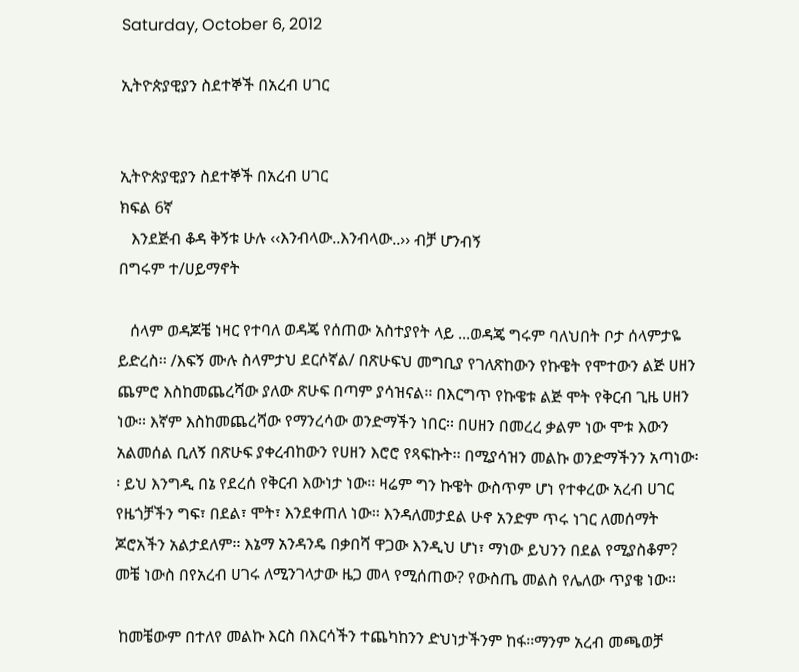Saturday, October 6, 2012

ኢትዮጵያዊያን ስደተኞች በአረብ ሀገር


ኢትዮጵያዊያን ስደተኞች በአረብ ሀገር
ክፍል 6ኛ
   እንደጅብ ቆዳ ቅኝቱ ሁሉ ‹‹እንብላው..እንብላው..›› ብቻ ሆንብኝ
በግሩም ተ/ሀይማኖት

   ሰላም ወዳጆቼ ነዛር የተባለ ወዳጄ የሰጠው አስተያየት ላይ ...ወዳጄ ግሩም ባለህበት ቦታ ሰላምታዬ ይድረስ፡፡ /እፍኝ ሙሉ ስላምታህ ደርሶኛል/ በጽሁፍህ መግቢያ የገለጽከውን የኩዌት የሞተውን ልጅ ሀዘን ጨምሮ እስከመጨረሻው ያለው ጽሁፍ በጣም ያሳዝናል፡፡ በእርግጥ የኩዌቱ ልጅ ሞት የቅርብ ጊዜ ሀዘን ነው፡፡ እኛም እስከመጨረሻው የማንረሳው ወንድማችን ነበር፡፡ በሀዘን በመረረ ቃልም ነው ሞቱ እውን አልመሰል ቢለኝ በጽሁፍ ያቀረብከውን የሀዘን እሮሮ የጻፍኩት፡፡ በሚያሳዝን መልኩ ወንድማችንን አጣነው፡፡ ይህ እንግዲ በኔ የደረሰ የቅርብ እውነታ ነው፡፡ ዛሬም ግን ኩዌት ውስጥም ሆነ የተቀረው አረብ ሀገር የዜጎቻችን ግፍ፣ በደል፣ ሞት፣ እንደቀጠለ ነው፡፡ እንዳለመታደል ሁኖ አንድም ጥሩ ነገር ለመሰማት ጆሮአችን አልታደለም፡፡ እኔማ አንዳንዴ በቃበሻ ዋጋው እንዲህ ሆነ፣ ማነው ይህንን በደል የሚያስቆም? መቼ ነውስ በየአረብ ሀገሩ ለሚንገላታው ዜጋ መላ የሚሰጠው? የውስጤ መልስ የሌለው ጥያቄ ነው፡፡

 ከመቼውም በተለየ መልኩ እርስ በእርሳችን ተጨካከንን ድህነታችንም ከፋ፡፡ማንም አረብ መጫወቻ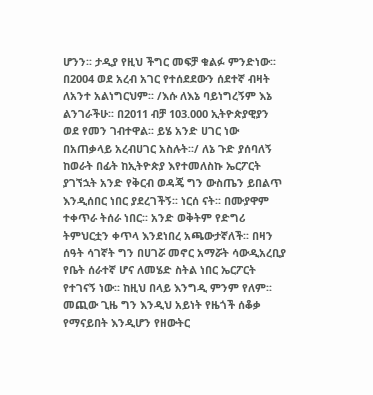ሆንን፡፡ ታዲያ የዚህ ችግር መፍቻ ቁልፉ ምንድነው፡፡ በ2004 ወደ አረብ አገር የተሰደደውን ሰደተኛ ብዛት ለአንተ አልነግርህም፡፡ /እሱ ለእኔ ባይነግረኝም እኔ ልንገራችሁ፡፡ በ2011 ብቻ 103.000 ኢትዮጵያዊያን ወደ የመን ገብተዋል፡፡ ይሄ አንድ ሀገር ነው በአጠቃላይ አረብሀገር አስሉት፡፡/ ለኔ ጉድ ያሰባለኝ ከወራት በፊት ከኢትዮጵያ እየተመለስኩ ኤርፖርት ያገኘኋት አንድ የቅርብ ወዳጄ ግን ውስጤን ይበልጥ እንዲሰበር ነበር ያደረገችኝ፡፡ ነርሰ ናት፡፡ በሙያዋም ተቀጥራ ትሰራ ነበር፡፡ አንድ ወቅትም የድግሪ ትምህርቷን ቀጥላ እንደነበረ አጫውታኛለች፡፡ በዛን ሰዓት ሳገኛት ግን በሀገሯ መኖር አማሯት ሳውዲአረቢያ የቤት ሰራተኛ ሆና ለመሄድ ስትል ነበር ኤርፖርት የተገናኝ ነው፡፡ ከዚህ በላይ እንግዲ ምንም የለም፡፡ መጪው ጊዜ ግን እንዲህ አይነት የዜጎች ሰቆቃ የማናይበት እንዲሆን የዘውትር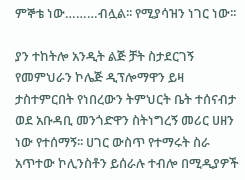ምኞቴ ነው………ብሏል፡፡ የሚያሳዝን ነገር ነው፡፡

ያን ተከትሎ አንዲት ልጅ ቻት ስታደርገኝ የመምህራን ኮሌጅ ዲፕሎማዋን ይዛ ታስተምርበት የነበረውን ትምህርት ቤት ተሰናብታ ወደ አቡዳቢ መንጎድዋን ስትነግረኝ መሪር ሀዘን ነው የተሰማኝ፡፡ ሀገር ውስጥ የተማሩት ስራ አጥተው ኮሊንስቶን ይሰራሉ ተብሎ በሚዲያዎች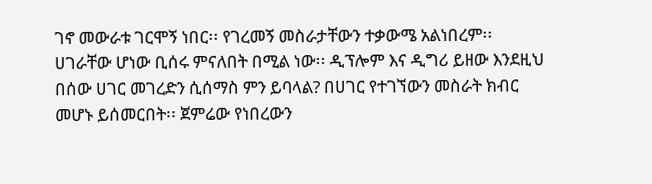ገኖ መውራቱ ገርሞኝ ነበር፡፡ የገረመኝ መስራታቸውን ተቃውሜ አልነበረም፡፡ ሀገራቸው ሆነው ቢሰሩ ምናለበት በሚል ነው፡፡ ዲፕሎም እና ዲግሪ ይዘው እንደዚህ በሰው ሀገር መገረድን ሲሰማስ ምን ይባላል? በሀገር የተገኘውን መስራት ክብር መሆኑ ይሰመርበት፡፡ ጀምሬው የነበረውን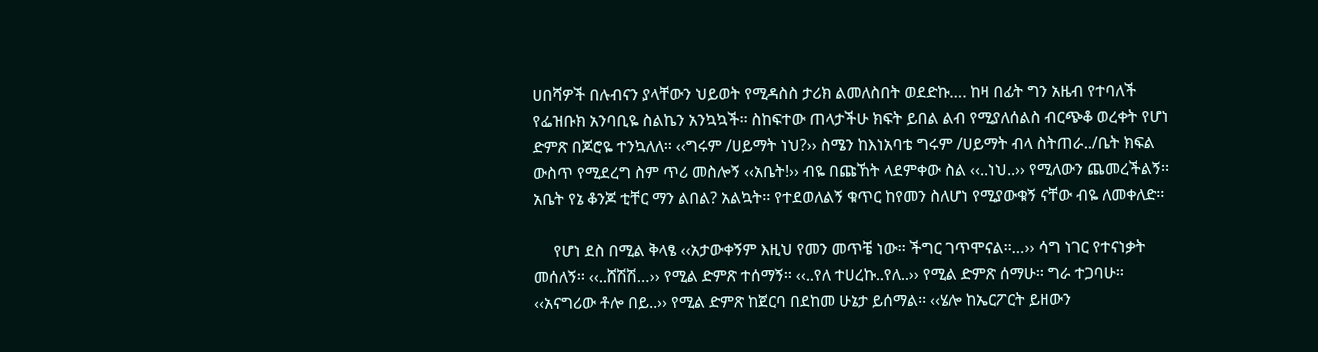ሀበሻዎች በሉብናን ያላቸውን ህይወት የሚዳስስ ታሪክ ልመለስበት ወደድኩ…. ከዛ በፊት ግን አዜብ የተባለች የፌዝቡክ አንባቢዬ ስልኬን አንኳኳች፡፡ ስከፍተው ጠላታችሁ ክፍት ይበል ልብ የሚያለሰልስ ብርጭቆ ወረቀት የሆነ ድምጽ በጆሮዬ ተንኳለለ፡፡ ‹‹ግሩም /ሀይማት ነህ?›› ስሜን ከእነአባቴ ግሩም /ሀይማት ብላ ስትጠራ../ቤት ክፍል ውስጥ የሚደረግ ስም ጥሪ መስሎኝ ‹‹አቤት!›› ብዬ በጩኸት ላደምቀው ስል ‹‹..ነህ..›› የሚለውን ጨመረችልኝ፡፡ አቤት የኔ ቆንጆ ቲቸር ማን ልበል? አልኳት፡፡ የተደወለልኝ ቁጥር ከየመን ስለሆነ የሚያውቁኝ ናቸው ብዬ ለመቀለድ፡፡

     የሆነ ደስ በሚል ቅላፄ ‹‹አታውቀኝም እዚህ የመን መጥቼ ነው፡፡ ችግር ገጥሞናል፡፡…›› ሳግ ነገር የተናነቃት መሰለኝ፡፡ ‹‹..ሸሽሽ…›› የሚል ድምጽ ተሰማኝ፡፡ ‹‹..የለ ተሀረኩ..የለ..›› የሚል ድምጽ ሰማሁ፡፡ ግራ ተጋባሁ፡፡ ‹‹አናግሪው ቶሎ በይ..›› የሚል ድምጽ ከጀርባ በደከመ ሁኔታ ይሰማል፡፡ ‹‹ሄሎ ከኤርፖርት ይዘውን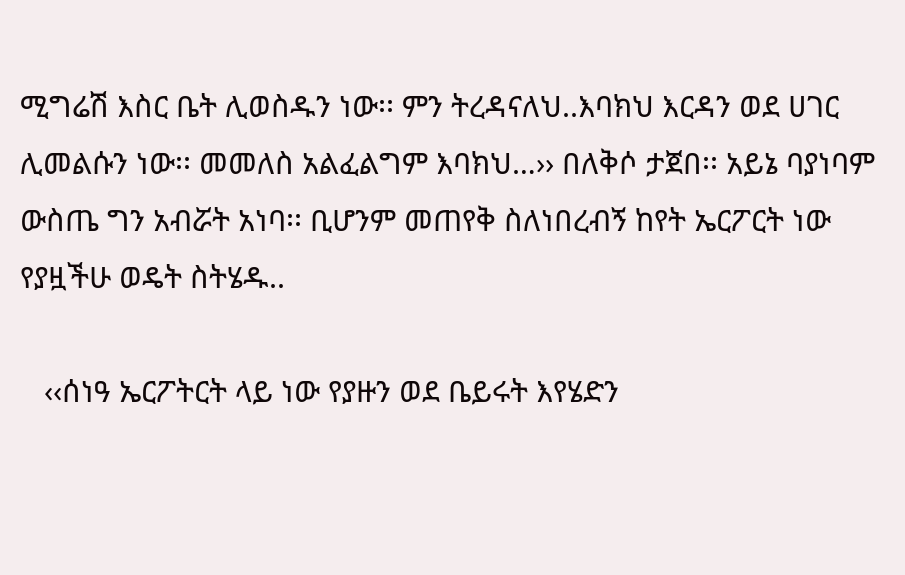ሚግሬሽ እስር ቤት ሊወስዱን ነው፡፡ ምን ትረዳናለህ..እባክህ እርዳን ወደ ሀገር ሊመልሱን ነው፡፡ መመለስ አልፈልግም እባክህ…›› በለቅሶ ታጀበ፡፡ አይኔ ባያነባም ውስጤ ግን አብሯት አነባ፡፡ ቢሆንም መጠየቅ ስለነበረብኝ ከየት ኤርፖርት ነው የያዟችሁ ወዴት ስትሄዱ..

   ‹‹ሰነዓ ኤርፖትርት ላይ ነው የያዙን ወደ ቤይሩት እየሄድን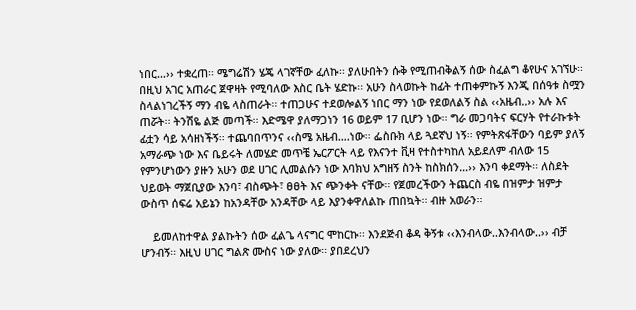ነበር…›› ተቋረጠ፡፡ ሜግሬሽን ሄጄ ላገኛቸው ፈለኩ፡፡ ያለሁበትን ሱቅ የሚጠብቅልኝ ሰው ስፈልግ ቆየሁና አገኘሁ፡፡ በዚህ አገር አጠራር ጀዋዛት የሚባለው እስር ቤት ሄድኩ፡፡ አሁን ስላወኩት ከፊት ተጠቀምኩኝ እንጂ በሰዓቱ ስሟን ስላልነገረችኝ ማን ብዬ ላስጠራት፡፡ ተጠጋሁና ተደወሎልኝ ነበር ማን ነው የደወለልኝ ስል ‹‹አዜብ..›› አሉ እና ጠሯት፡፡ ትንሽዬ ልጅ መጣች፡፡ እድሜዋ ያለማጋነን 16 ወይም 17 ቢሆን ነው፡፡ ግራ መጋባትና ፍርሃት የተራኩቱት ፊቷን ሳይ አሳዘነችኝ፡፡ ተጨባበጥንና ‹‹ስሜ አዜብ….ነው፡፡ ፌስቡክ ላይ ጓደኛህ ነኝ፡፡ የምትጽፋቸውን ባይም ያለኝ አማራጭ ነው እና ቤይሩት ለመሄድ መጥቼ ኤርፖርት ላይ የእናንተ ቪዛ የተስተካከለ አይደለም ብለው 15 የምንሆነውን ያዙን አሁን ወደ ሀገር ሊመልሱን ነው እባክህ አግዘኝ ስንት ከስክሰን…›› እንባ ቀደማት፡፡ ለስደት ህይወት ማጀቢያው እንባ፣ ብስጭት፣ ፀፀት እና ጭንቀት ናቸው፡፡ የጀመረችውን ትጨርስ ብዬ በዝምታ ዝምታ ውስጥ ሰፍሬ አይኔን ከአንዳቸው አንዳቸው ላይ እያንቀዋለልኩ ጠበኳት፡፡ ብዙ አወራን፡፡

    ይመለከተዋል ያልኩትን ሰው ፈልጌ ላናግር ሞከርኩ፡፡ እንደጅብ ቆዳ ቅኝቱ ‹‹እንብላው..እንብላው..›› ብቻ ሆንብኝ፡፡ እዚህ ሀገር ግልጽ ሙስና ነው ያለው፡፡ ያበደረህን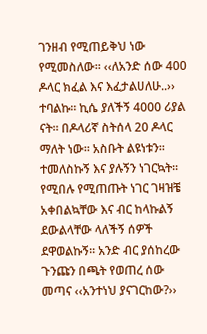ገንዘብ የሚጠይቅህ ነው የሚመስለው፡፡ ‹‹ለአንድ ሰው 400 ዶላር ክፈል እና እፈታልሀለሁ..›› ተባልኩ፡፡ ኪሴ ያለችኝ 4000 ሪያል ናት፡፡ በዶላሪኛ ስትሰላ 20 ዶላር ማለት ነው፡፡ አስቡት ልዩነቱን፡፡ ተመለስኩኝ እና ያሉኝን ነገርኳት፡፡ የሚበሉ የሚጠጡት ነገር ገዛዝቼ አቀበልኳቸው እና ብር ከላኩልኝ ደውልላቸው ላለችኝ ሰዎች ደዋወልኩኝ፡፡ አንድ ብር ያሰከረው ጉንጩን በጫት የወጠረ ሰው መጣና ‹‹አንተነህ ያናገርከው?››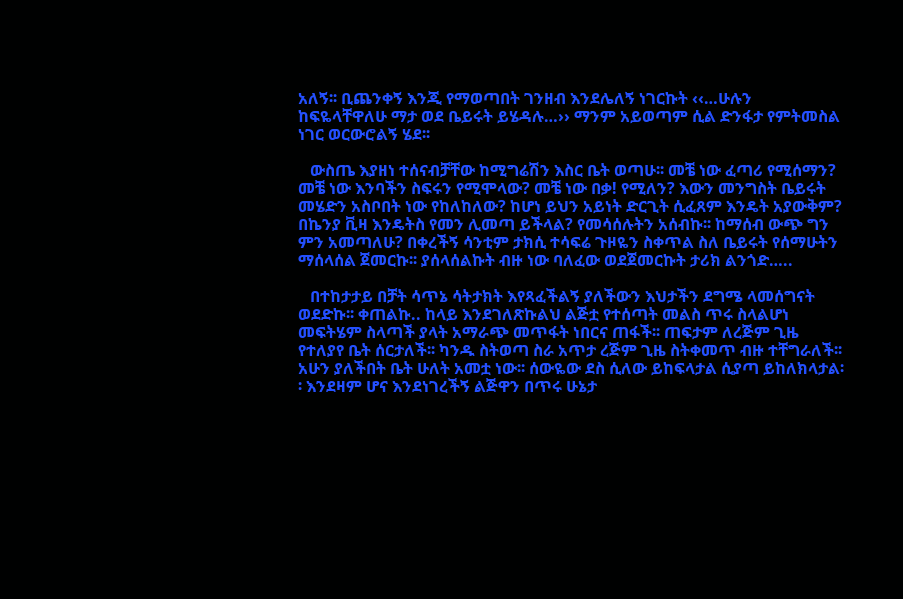አለኝ፡፡ ቢጨንቀኝ እንጂ የማወጣበት ገንዘብ እንደሌለኝ ነገርኩት ‹‹…ሁሉን ከፍዬላቸዋለሁ ማታ ወደ ቤይሩት ይሄዳሉ…›› ማንም አይወጣም ሲል ድንፋታ የምትመስል ነገር ወርውሮልኝ ሄደ፡፡

   ውስጤ እያዘነ ተሰናብቻቸው ከሚግሬሽን እስር ቤት ወጣሁ፡፡ መቼ ነው ፈጣሪ የሚሰማን? መቼ ነው እንባችን ስፍሩን የሚሞላው? መቼ ነው በቃ! የሚለን? እውን መንግስት ቤይሩት መሄድን አስቦበት ነው የከለከለው? ከሆነ ይህን አይነት ድርጊት ሲፈጸም እንዴት አያውቅም? በኬንያ ቪዛ እንዴትስ የመን ሊመጣ ይችላል? የመሳሰሉትን አሰብኩ፡፡ ከማሰብ ውጭ ግን ምን አመጣለሁ? በቀረችኝ ሳንቲም ታክሲ ተሳፍሬ ጉዞዬን ስቀጥል ስለ ቤይሩት የሰማሁትን ማሰላሰል ጀመርኩ፡፡ ያሰላሰልኩት ብዙ ነው ባለፈው ወደጀመርኩት ታሪክ ልንጎድ…..

   በተከታታይ በቻት ሳጥኔ ሳትታክት እየጻፈችልኝ ያለችውን እህታችን ደግሜ ላመሰግናት ወደድኩ፡፡ ቀጠልኩ.. ከላይ እንደገለጽኩልህ ልጅቷ የተሰጣት መልስ ጥሩ ስላልሆነ መፍትሄም ስላጣች ያላት አማራጭ መጥፋት ነበርና ጠፋች፡፡ ጠፍታም ለረጅም ጊዜ የተለያየ ቤት ሰርታለች፡፡ ካንዱ ስትወጣ ስራ አጥታ ረጅም ጊዜ ስትቀመጥ ብዙ ተቸግራለች፡፡ አሁን ያለችበት ቤት ሁለት አመቷ ነው፡፡ ሰውዬው ደስ ሲለው ይከፍላታል ሲያጣ ይከለክላታል፡፡ እንደዛም ሆና እንደነገረችኝ ልጅዋን በጥሩ ሁኔታ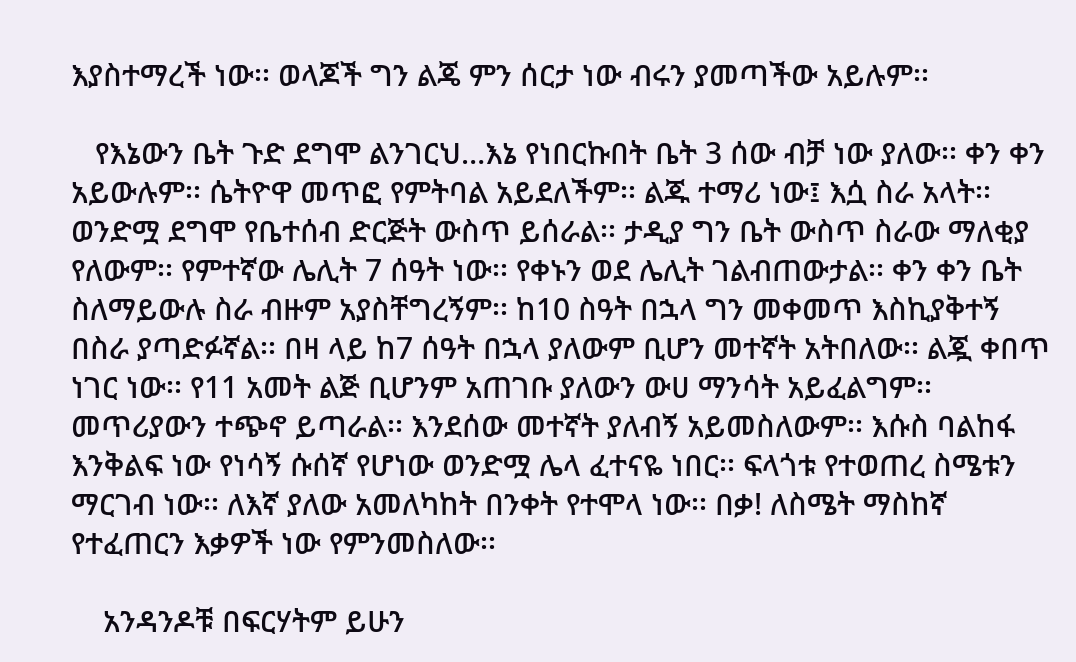እያስተማረች ነው፡፡ ወላጆች ግን ልጄ ምን ሰርታ ነው ብሩን ያመጣችው አይሉም፡፡

   የእኔውን ቤት ጉድ ደግሞ ልንገርህ…እኔ የነበርኩበት ቤት 3 ሰው ብቻ ነው ያለው፡፡ ቀን ቀን አይውሉም፡፡ ሴትዮዋ መጥፎ የምትባል አይደለችም፡፡ ልጁ ተማሪ ነው፤ እሷ ስራ አላት፡፡ ወንድሟ ደግሞ የቤተሰብ ድርጅት ውስጥ ይሰራል፡፡ ታዲያ ግን ቤት ውስጥ ስራው ማለቂያ የለውም፡፡ የምተኛው ሌሊት 7 ሰዓት ነው፡፡ የቀኑን ወደ ሌሊት ገልብጠውታል፡፡ ቀን ቀን ቤት ስለማይውሉ ስራ ብዙም አያስቸግረኝም፡፡ ከ10 ስዓት በኋላ ግን መቀመጥ እስኪያቅተኝ በስራ ያጣድፉኛል፡፡ በዛ ላይ ከ7 ሰዓት በኋላ ያለውም ቢሆን መተኛት አትበለው፡፡ ልጇ ቀበጥ ነገር ነው፡፡ የ11 አመት ልጅ ቢሆንም አጠገቡ ያለውን ውሀ ማንሳት አይፈልግም፡፡ መጥሪያውን ተጭኖ ይጣራል፡፡ እንደሰው መተኛት ያለብኝ አይመስለውም፡፡ እሱስ ባልከፋ እንቅልፍ ነው የነሳኝ ሱሰኛ የሆነው ወንድሟ ሌላ ፈተናዬ ነበር፡፡ ፍላጎቱ የተወጠረ ስሜቱን ማርገብ ነው፡፡ ለእኛ ያለው አመለካከት በንቀት የተሞላ ነው፡፡ በቃ! ለስሜት ማስከኛ የተፈጠርን እቃዎች ነው የምንመስለው፡፡

    አንዳንዶቹ በፍርሃትም ይሁን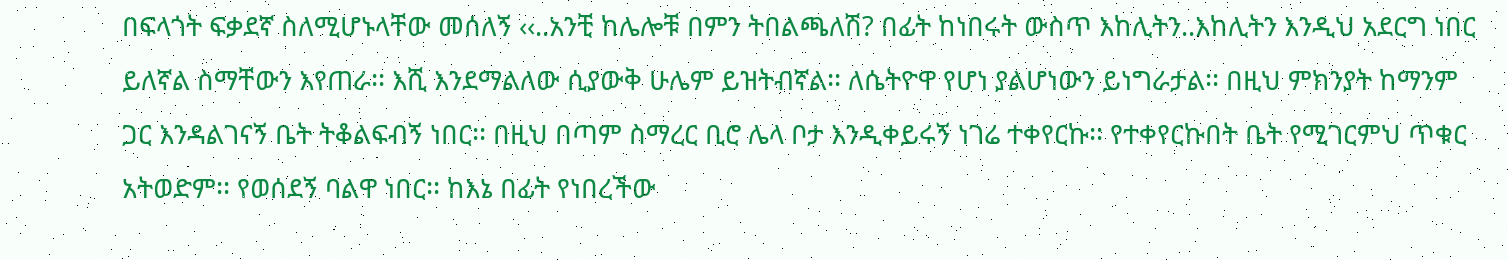በፍላጎት ፍቃደኛ ስለሚሆኑላቸው መሰለኝ ‹‹..አንቺ ከሌሎቹ በምን ትበልጫለሽ? በፊት ከነበሩት ውስጥ እከሊትን..እከሊትን እንዲህ አደርግ ነበር ይለኛል ስማቸውን እየጠራ፡፡ እሺ እንደማልለው ሲያውቅ ሁሌም ይዝትብኛል፡፡ ለሴትዮዋ የሆነ ያልሆነውን ይነግራታል፡፡ በዚህ ምክንያት ከማንም ጋር እንዳልገናኝ ቤት ትቆልፍብኝ ነበር፡፡ በዚህ በጣም ስማረር ቢሮ ሌላ ቦታ እንዲቀይሩኝ ነገሬ ተቀየርኩ፡፡ የተቀየርኩበት ቤት የሚገርምህ ጥቁር አትወድም፡፡ የወሰደኝ ባልዋ ነበር፡፡ ከእኔ በፊት የነበረችው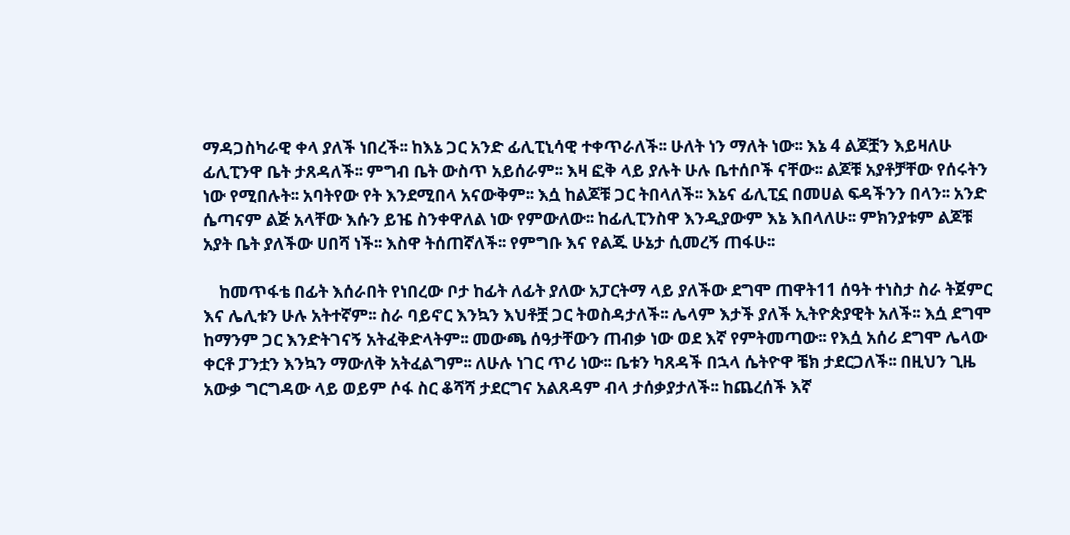ማዳጋስካራዊ ቀላ ያለች ነበረች፡፡ ከእኔ ጋር አንድ ፊሊፒኒሳዊ ተቀጥራለች፡፡ ሁለት ነን ማለት ነው፡፡ እኔ 4 ልጆቿን እይዛለሁ ፊሊፒንዋ ቤት ታጸዳለች፡፡ ምግብ ቤት ውስጥ አይሰራም፡፡ እዛ ፎቅ ላይ ያሉት ሁሉ ቤተሰቦች ናቸው፡፡ ልጆቹ አያቶቻቸው የሰሩትን ነው የሚበሉት፡፡ አባትየው የት እንደሚበላ አናውቅም፡፡ እሷ ከልጆቹ ጋር ትበላለች፡፡ እኔና ፊሊፒኗ በመሀል ፍዳችንን በላን፡፡ አንድ ሴጣናም ልጅ አላቸው እሱን ይዤ ስንቀዋለል ነው የምውለው፡፡ ከፊሊፒንስዋ እንዲያውም እኔ እበላለሁ፡፡ ምክንያቱም ልጆቹ አያት ቤት ያለችው ሀበሻ ነች፡፡ እስዋ ትሰጠኛለች፡፡ የምግቡ እና የልጁ ሁኔታ ሲመረኝ ጠፋሁ፡፡

    ከመጥፋቴ በፊት እሰራበት የነበረው ቦታ ከፊት ለፊት ያለው አፓርትማ ላይ ያለችው ደግሞ ጠዋት11 ሰዓት ተነስታ ስራ ትጀምር እና ሌሊቱን ሁሉ አትተኛም፡፡ ስራ ባይኖር እንኳን እህቶቿ ጋር ትወስዳታለች፡፡ ሌላም እታች ያለች ኢትዮጵያዊት አለች፡፡ እሷ ደግሞ ከማንም ጋር እንድትገናኝ አትፈቅድላትም፡፡ መውጫ ሰዓታቸውን ጠብቃ ነው ወደ እኛ የምትመጣው፡፡ የእሷ አሰሪ ደግሞ ሌላው ቀርቶ ፓንቷን እንኳን ማውለቅ አትፈልግም፡፡ ለሁሉ ነገር ጥሪ ነው፡፡ ቤቱን ካጸዳች በኋላ ሴትዮዋ ቼክ ታደርጋለች፡፡ በዚህን ጊዜ አውቃ ግርግዳው ላይ ወይም ሶፋ ስር ቆሻሻ ታደርግና አልጸዳም ብላ ታሰቃያታለች፡፡ ከጨረሰች እኛ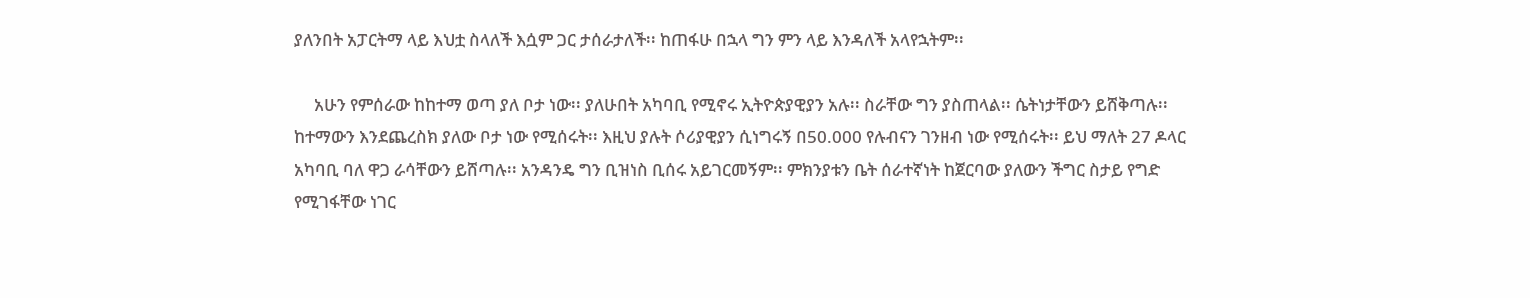ያለንበት አፓርትማ ላይ እህቷ ስላለች እሷም ጋር ታሰራታለች፡፡ ከጠፋሁ በኋላ ግን ምን ላይ እንዳለች አላየኋትም፡፡

     አሁን የምሰራው ከከተማ ወጣ ያለ ቦታ ነው፡፡ ያለሁበት አካባቢ የሚኖሩ ኢትዮጵያዊያን አሉ፡፡ ስራቸው ግን ያስጠላል፡፡ ሴትነታቸውን ይሸቅጣሉ፡፡ ከተማውን እንደጨረስክ ያለው ቦታ ነው የሚሰሩት፡፡ እዚህ ያሉት ሶሪያዊያን ሲነግሩኝ በ50.000 የሉብናን ገንዘብ ነው የሚሰሩት፡፡ ይህ ማለት 27 ዶላር አካባቢ ባለ ዋጋ ራሳቸውን ይሸጣሉ፡፡ አንዳንዴ ግን ቢዝነስ ቢሰሩ አይገርመኝም፡፡ ምክንያቱን ቤት ሰራተኛነት ከጀርባው ያለውን ችግር ስታይ የግድ የሚገፋቸው ነገር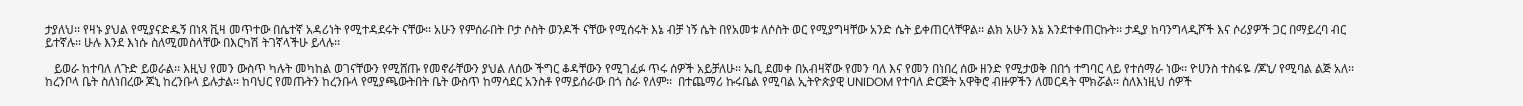ታያለህ፡፡ የዛኑ ያህል የሚያናድዱኝ በነጻ ቪዛ መጥተው በሴተኛ አዳሪነት የሚተዳደሩት ናቸው፡፡ አሁን የምሰራበት ቦታ ሶስት ወንዶች ናቸው የሚሰሩት እኔ ብቻ ነኝ ሴት በየአመቱ ለሶስት ወር የሚያግዛቸው አንድ ሴት ይቀጠርላቸዋል፡፡ ልክ አሁን እኔ እንደተቀጠርኩት፡፡ ታዲያ ከባንግላዲሾች እና ሶሪያዎች ጋር በማይረባ ብር ይተኛሉ፡፡ ሁሉ እንደ እነሱ ስለሚመስላቸው በእርካሽ ትገኛላችሁ ይላሉ፡፡

   ይወራ ከተባለ ለጉድ ይወራል፡፡ እዚህ የመን ውስጥ ካሉት መካከል ወገናቸውን የሚሸጡ የመኖራቸውን ያህል ለሰው ችግር ቆዳቸውን የሚገፈፉ ጥሩ ሰዎች አይቻለሁ፡፡ ኤቢ ደመቀ በአብዛኛው የመን ባለ እና የመን በነበረ ሰው ዘንድ የሚታወቅ በበጎ ተግባር ላይ የተሰማራ ነው፡፡ ዮሀንስ ተስፋዬ /ጆኒ/ የሚባል ልጅ አለ፡፡ ከረንቦላ ቤት ስለነበረው ጆኒ ከረንቡላ ይሉታል፡፡ ከባህር የመጡትን ከረንቡላ የሚያጫውትበት ቤት ውስጥ ከማሳደር አንስቶ የማይሰራው በጎ ስራ የለም፡፡  በተጨማሪ ኩሩቤል የሚባል ኢትዮጵያዊ UNIDOM የተባለ ድርጅት አዋቅሮ ብዙዎችን ለመርዳት ሞክሯል፡፡ ስለእነዚህ ሰዎች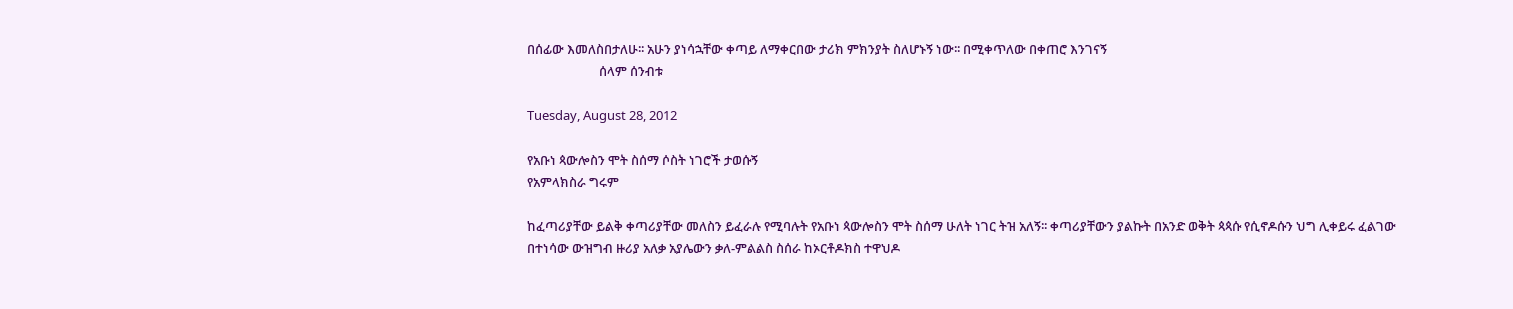በሰፊው እመለስበታለሁ፡፡ አሁን ያነሳኋቸው ቀጣይ ለማቀርበው ታሪክ ምክንያት ስለሆኑኝ ነው፡፡ በሚቀጥለው በቀጠሮ እንገናኝ
                        ሰላም ሰንብቱ

Tuesday, August 28, 2012

የአቡነ ጳውሎስን ሞት ስሰማ ሶስት ነገሮች ታወሱኝ
የአምላክስራ ግሩም

ከፈጣሪያቸው ይልቅ ቀጣሪያቸው መለስን ይፈራሉ የሚባሉት የአቡነ ጳውሎስን ሞት ስሰማ ሁለት ነገር ትዝ አለኝ፡፡ ቀጣሪያቸውን ያልኩት በአንድ ወቅት ጳጳሱ የሲኖዶሱን ህግ ሊቀይሩ ፈልገው በተነሳው ውዝግብ ዙሪያ አለቃ አያሌውን ቃለ-ምልልስ ስሰራ ከኦርቶዶክስ ተዋህዶ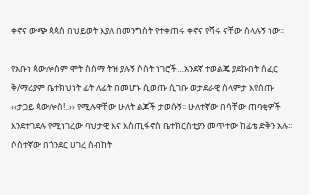ቀኖና ውጭ ጳጳስ በህይወት እያለ በመንግስት የተቀጠሩ ቀኖና የሻሩ ናቸው ስላሉኝ ነው፡፡

የአቡነ ጳውሎስም ሞት ስሰማ ትዝ ያሉኝ ሶስት ነገሮች…አንደኛ ተወልጄ ያደኩበት ሰፈር ቅ/ማሪያም ቤተክህነት ፊት ለፊት በመሆኑ ሲወጡ ሲገቡ ወታደራዊ ሰላምታ እየሰጡ ‹‹ታጋይ ጳውሎስ!..›› የሚሉዋቸው ሁለት ልጆች ታወሱኝ፡፡ ሁለተኛው በሳቸው ጠባቂዎች እንደተገደሉ የሚነገረው ባህታዊ እና እስጢፋኖስ ቤተክርስቲያን መጥተው ከፊቴ ድቅን አሉ፡፡ ሶስተኛው በጎንደር ሀገረ ስብከት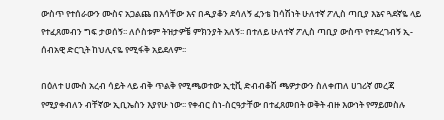ውስጥ የተሰራውን ሙስና አጋልጨ በእሳቸው እና በዲያቆን ደሳለኝ ፈንቴ ከሳሽነት ሁለተኛ ፖሊስ ጣቢያ እኔና ጓደኛዬ ላይ የተፈጸመብን ግፍ ታወሰኝ፡፡ ለሶስቱም ትዝታዎቼ ምክንያት አለኝ፡፡ በተለይ ሁለተኛ ፖሊስ ጣቢያ ውስጥ የተደረገብኝ ኢ-ሰብአዊ ድርጊት ከህሊናዬ የሚፋቅ አይደለም፡፡

በዕለተ ሀሙስ አረብ ሳይት ላይ ብቅ ጥልቅ የሚጫወተው ኢቲቪ ድብብቆሽ ጫዎታውን ስለቀጠለ ሀገሪኛ መረጃ የሚያቀብለን ብቸኛው ኢቢኤስን እያየሁ ነው፡፡ የቀብር ስነ-ስርዓታቸው በተፈጸመበት ወቅት ብዙ እውነት የማይመስሉ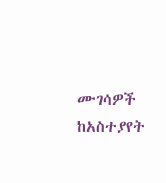ሙገሳዎች ከአስተያየት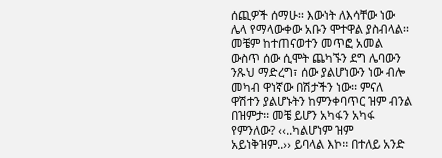ሰጪዎች ሰማሁ፡፡ እውነት ለእሳቸው ነው ሌላ የማላውቀው አቡን ሞተዋል ያስብላል፡፡ መቼም ከተጠናወተን መጥፎ አመል ውስጥ ሰው ሲሞት ጨካኙን ደግ ሌባውን ንጹህ ማድረግ፣ ሰው ያልሆነውን ነው ብሎ መካብ ዋነኛው በሽታችን ነው፡፡ ምናለ ዋሽተን ያልሆኑትን ከምንቀባጥር ዝም ብንል በዝምታ፡፡ መቼ ይሆን አካፋን አካፋ የምንለው? ‹‹..ካልሆነም ዝም አይነቅዝም..›› ይባላል እኮ፡፡ በተለይ አንድ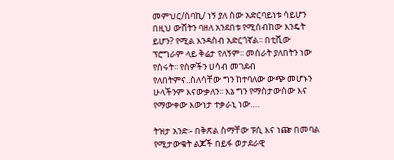መምህር/ሰባኪ/ ነኝ ያለ ሰው አድርባይነቱ ሳይሆን በዚህ ውሸትን ባዘለ አንደበቱ የሚሰብከው እንዴት ይሆን? የሚል እንዳስብ አድርጎኛል፡፡ በቲቪው ፕሮግራም ላይ ቅሬታ የለኝም፡፡ መሰራት ያለበትን ነው የሰሩት፡፡ የሰዎችን ሀሳብ መገደብ የለበትምና..ስለሳቸው ግን ከተባለው ውጭ መሆኑን ሁላችንም እናውቃለን፡፡ እኔ ግን የማስታውሰው እና የማውቀው እውነታ ተቃራኒ ነው….

ትዝታ አንድ፡- በቅጽል ስማቸው ፑሲ እና ነጬ በመባል የሚታውቁት ልጆች በይፋ ወታደራዊ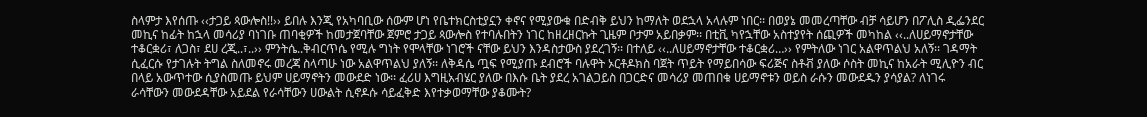ስላምታ እየሰጡ ‹‹ታጋይ ጳውሎስ!!›› ይበሉ እንጂ የአካባቢው ሰውም ሆነ የቤተክርስቲያኗን ቀኖና የሚያውቁ በድብቅ ይህን ከማለት ወደኋላ አላሉም ነበር፡፡ በወያኔ መመረጣቸው ብቻ ሳይሆን በፖሊስ ዲፌንደር መኪና ከፊት ከኋላ መሳሪያ ባነገቡ ጠባቂዎች ከመታጀባቸው ጀምሮ ታጋይ ጳውሎስ የተባሉበትን ነገር ከዘረዘርኩት ጊዜም ቦታም አይበቃም፡፡ በቲቪ ካየኋቸው አስተያየት ሰጪዎች መካከል ‹‹..ለሀይማኖታቸው ተቆርቋሪ፣ ለጋስ፣ ደሀ ረጂ..፣..›› ምንትሴ..ቅብርጥሴ የሚሉ ግነት የሞላቸው ነገሮች ናቸው ይህን እንዳስታውስ ያደረገኝ፡፡ በተለይ ‹‹..ለሀይማኖታቸው ተቆርቋሪ…›› የምትለው ነገር አልዋጥልህ አለኝ፡፡ ገዳማት ሲፈርሱ የታገሉት ትግል ስለመኖሩ መረጃ ስላጣሁ ነው አልዋጥልህ ያለኝ፡፡ ለቅዳሴ ጧፍ የሚያጡ ደብሮች ባሉዋት ኦርቶዶክስ ባጀት ጥይት የማይበሳው ፍሪጅና ስቶቭ ያለው ሶስት መኪና ከአራት ሚሊዮን ብር በላይ አውጥተው ሲያስመጡ ይህም ሀይማኖትን መውደድ ነው፡፡ ፈሪሀ እግዚአብሄር ያለው በእሱ ቤት ያደረ አገልጋይስ በጋርድና መሳሪያ መጠበቁ ሀይማኖቱን ወይስ ራሱን መውደዱን ያሳያል? ለነገሩ ራሳቸውን መውደዳቸው አይደል የራሳቸውን ሀውልት ሲኖዶሱ ሳይፈቅድ እየተቃወማቸው ያቆሙት?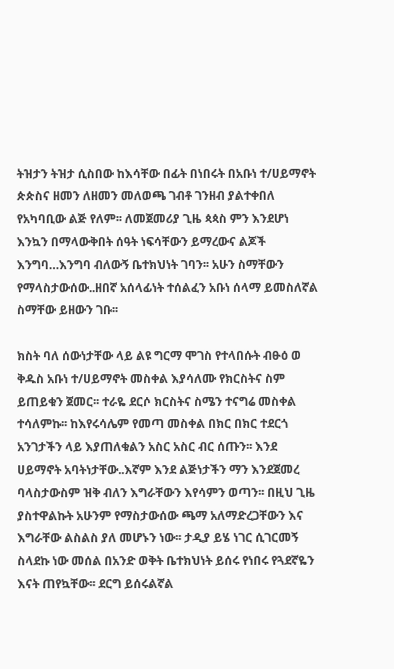ትዝታን ትዝታ ሲስበው ከእሳቸው በፊት በነበሩት በአቡነ ተ/ሀይማኖት ጵጵስና ዘመን ለዘመን መለወጫ ገብቶ ገንዘብ ያልተቀበለ የአካባቢው ልጅ የለም፡፡ ለመጀመሪያ ጊዜ ጳጳስ ምን እንደሆነ እንኳን በማላውቅበት ሰዓት ነፍሳቸውን ይማረውና ልጆች እንግባ…እንግባ ብለውኝ ቤተክህነት ገባን፡፡ አሁን ስማቸውን የማላስታውሰው..ዘበኛ አሰላፊነት ተሰልፈን አቡነ ሰላማ ይመስለኛል ስማቸው ይዘውን ገቡ፡፡

ክስት ባለ ሰውነታቸው ላይ ልዩ ግርማ ሞገስ የተላበሱት ብፁዕ ወ ቅዱስ አቡነ ተ/ሀይማኖት መስቀል እያሳለሙ የክርስትና ስም ይጠይቁን ጀመር፡፡ ተራዬ ደርሶ ክርስትና ስሜን ተናግሬ መስቀል ተሳለምኩ፡፡ ከእየሩሳሌም የመጣ መስቀል በክር በክር ተደርጎ አንገታችን ላይ እያጠለቁልን አስር አስር ብር ሰጡን፡፡ እንደ ሀይማኖት አባትነታቸው..እኛም እንደ ልጅነታችን ማን እንደጀመረ ባላስታውስም ዝቅ ብለን እግራቸውን እየሳምን ወጣን፡፡ በዚህ ጊዜ ያስተዋልኩት አሁንም የማስታውሰው ጫማ አለማድረጋቸውን እና እግራቸው ልስልስ ያለ መሆኑን ነው፡፡ ታዲያ ይሄ ነገር ሲገርመኝ ስላደኩ ነው መሰል በአንድ ወቅት ቤተክህነት ይሰሩ የነበሩ የጓደኛዬን እናት ጠየኳቸው፡፡ ደርግ ይሰሩልኛል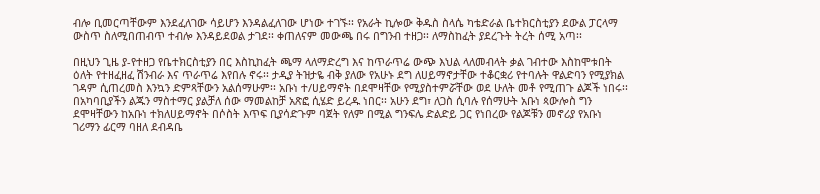ብሎ ቢመርጣቸውም እንደፈለገው ሳይሆን እንዳልፈለገው ሆነው ተገኙ፡፡ የአራት ኪሎው ቅዱስ ስላሴ ካቴድራል ቤተክርስቲያን ደውል ፓርላማ ውስጥ ስለሚበጠብጥ ተብሎ እንዳይደወል ታገደ፡፡ ቀጠለናም መውጫ በሩ በግንብ ተዘጋ፡፡ ለማስከፈት ያደረጉት ትረት ሰሚ አጣ፡፡

በዚህን ጊዜ ያ-የተዘጋ የቤተክርስቲያን በር እስኪከፈት ጫማ ላለማድረግ እና ከጥራጥሬ ውጭ እህል ላለመብላት ቃል ገብተው እስከሞቱበት ዕለት የተዘፈዘፈ ሽንብራ እና ጥራጥሬ እየበሉ ኖሩ፡፡ ታዲያ ትዝታዬ ብቅ ያለው የአሁኑ ደግ ለሀይማኖታቸው ተቆርቋሪ የተባሉት ዋልድባን የሚያክል ገዳም ሲጠረመስ እንኳን ድምጻቸውን አልሰማሁም፡፡ አቡነ ተ/ሀይማኖት በደሞዛቸው የሚያስተምሯቸው ወደ ሁለት መቶ የሚጠጉ ልጆች ነበሩ፡፡ በአካባቢያችን ልጁን ማስተማር ያልቻለ ሰው ማመልከቻ አጽፎ ሲሄድ ይረዱ ነበር፡፡ አሁን ደግ፣ ለጋስ ሲባሉ የሰማሁት አቡነ ጳውሎስ ግን ደሞዛቸውን ከአቡነ ተክለሀይማኖት በሶስት እጥፍ ቢያሳድጉም ባጀት የለም በሚል ግንፍሌ ድልድይ ጋር የነበረው የልጆቹን መኖሪያ የአቡነ ገሪማን ፊርማ ባዘለ ደብዳቤ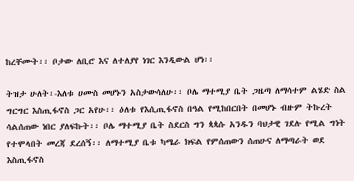ከረቸሙት፡፡ ቦታው ለቢሮ እና ለተለያየ ነገር እንዲውል ሆነ፡፡

ትዝታ ሁለት፡-እለቱ ሀሙስ መሆኑን አስታውሳለሁ፡፡ ቦሌ ማተሚያ ቤት ጋዜጣ ለማሳተም ልሄድ ስል ግርግር እስጢፋኖስ ጋር አየሁ፡፡ ዕለቱ የእሲጢፋኖስ በዓል የሚከበርበት በመሆኑ ብዙም ትኩረት ሳልሰጠው ነበር ያለፍኩት፡፡ ቦሌ ማተሚያ ቤት ስደርስ ግን ጳጳሱ አንዱን ባህታዊ ገደሉ የሚል ግነት የተሞላበት መረጃ ደረሰኝ፡፡ ለማተሚያ ቤቱ ካሜራ ክፍል የምሰጠውን ሰጠሁና ለማጣራት ወደ እስጢፋኖስ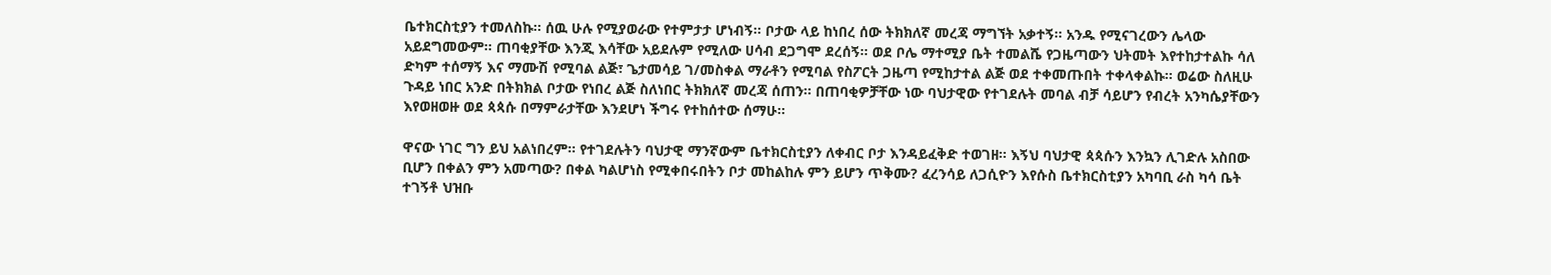ቤተክርስቲያን ተመለስኩ፡፡ ሰዉ ሁሉ የሚያወራው የተምታታ ሆነብኝ፡፡ ቦታው ላይ ከነበረ ሰው ትክክለኛ መረጃ ማግኘት አቃተኝ፡፡ አንዱ የሚናገረውን ሌላው አይደግመውም፡፡ ጠባቂያቸው እንጂ እሳቸው አይደሉም የሚለው ሀሳብ ደጋግሞ ደረሰኝ፡፡ ወደ ቦሌ ማተሚያ ቤት ተመልሼ የጋዜጣውን ህትመት እየተከታተልኩ ሳለ ድካም ተሰማኝ እና ማሙሽ የሚባል ልጅ፣ ጌታመሳይ ገ/መስቀል ማራቶን የሚባል የስፖርት ጋዜጣ የሚከታተል ልጅ ወደ ተቀመጡበት ተቀላቀልኩ፡፡ ወሬው ስለዚሁ ጉዳይ ነበር አንድ በትክክል ቦታው የነበረ ልጅ ስለነበር ትክክለኛ መረጃ ሰጠን፡፡ በጠባቂዎቻቸው ነው ባህታዊው የተገደሉት መባል ብቻ ሳይሆን የብረት አንካሴያቸውን እየወዘወዙ ወደ ጳጳሱ በማምራታቸው እንደሆነ ችግሩ የተከሰተው ሰማሁ፡፡

ዋናው ነገር ግን ይህ አልነበረም፡፡ የተገደሉትን ባህታዊ ማንኛውም ቤተክርስቲያን ለቀብር ቦታ እንዳይፈቅድ ተወገዘ፡፡ እኝህ ባህታዊ ጳጳሱን እንኳን ሊገድሉ አስበው ቢሆን በቀልን ምን አመጣው? በቀል ካልሆነስ የሚቀበሩበትን ቦታ መከልከሉ ምን ይሆን ጥቅሙ? ፈረንሳይ ለጋሲዮን እየሱስ ቤተክርስቲያን አካባቢ ራስ ካሳ ቤት ተገኝቶ ህዝቡ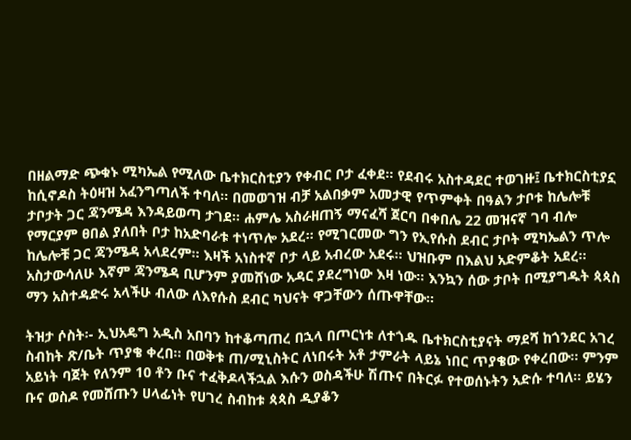በዘልማድ ጭቁኑ ሚካኤል የሚለው ቤተክርስቲያን የቀብር ቦታ ፈቀደ፡፡ የደብሩ አስተዳደር ተወገዙ፤ ቤተክርስቲያኗ ከሲኖዶስ ትዕዛዝ አፈንግጣለች ተባለ፡፡ በመወገዝ ብቻ አልበቃም አመታዊ የጥምቀት በዓልን ታቦቱ ከሌሎቹ ታቦታት ጋር ጃንሜዳ እንዳይወጣ ታገደ፡፡ ሐምሌ አስራዘጠኝ ማናፈሻ ጀርባ በቀበሌ 22 መዝናኛ ገባ ብሎ የማርያም ፀበል ያለበት ቦታ ከአድባራቱ ተነጥሎ አደረ፡፡ የሚገርመው ግን የኢየሱስ ደብር ታቦት ሚካኤልን ጥሎ ከሌሎቹ ጋር ጃንሜዳ አላደረም፡፡ እዛች አነስተኛ ቦታ ላይ አብረው አደሩ፡፡ ህዝቡም በእልህ አድምቆት አደረ፡፡ አስታውሳለሁ እኛም ጃንሜዳ ቢሆንም ያመሸነው አዳር ያደረግነው እዛ ነው፡፡ እንኳን ሰው ታቦት በሚያግዱት ጳጳስ ማን አስተዳድሩ አላችሁ ብለው ለእየሱስ ደብር ካህናት ዋጋቸውን ሰጡዋቸው፡፡

ትዝታ ሶስት፡- ኢህአዴግ አዲስ አበባን ከተቆጣጠረ በኋላ በጦርነቱ ለተጎዱ ቤተክርስቲያናት ማደሻ ከጎንደር አገረ ስብከት ጽ/ቤት ጥያቄ ቀረበ፡፡ በወቅቱ ጠ/ሚኒስትር ለነበሩት አቶ ታምራት ላይኔ ነበር ጥያቄው የቀረበው፡፡ ምንም አይነት ባጀት የለንም 10 ቶን ቡና ተፈቅዶላችኋል እሱን ወስዳችሁ ሽጡና በትርፉ የተወሰኑትን አድሱ ተባለ፡፡ ይሄን ቡና ወስዶ የመሸጡን ሀላፊነት የሀገረ ስብከቱ ጳጳስ ዲያቆን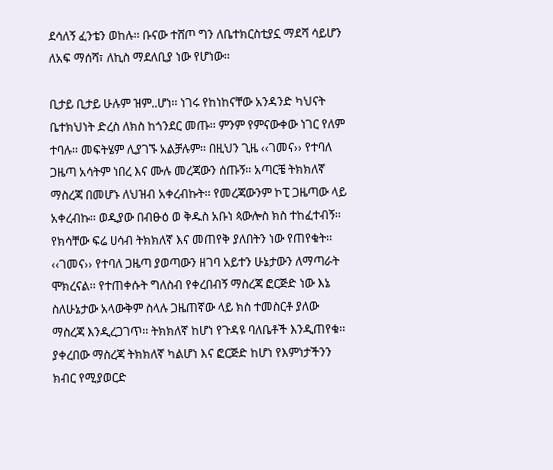ደሳለኝ ፈንቴን ወከሉ፡፡ ቡናው ተሸጦ ግን ለቤተክርስቲያኗ ማደሻ ሳይሆን ለአፍ ማሰሻ፣ ለኪስ ማደለቢያ ነው የሆነው፡፡

ቢታይ ቢታይ ሁሉም ዝም..ሆነ፡፡ ነገሩ የከነከናቸው አንዳንድ ካህናት ቤተክህነት ድረስ ለክስ ከጎንደር መጡ፡፡ ምንም የምናውቀው ነገር የለም ተባሉ፡፡ መፍትሄም ሊያገኙ አልቻሉም፡፡ በዚህን ጊዜ ‹‹ገመና›› የተባለ ጋዜጣ አሳትም ነበረ እና ሙሉ መረጃውን ሰጡኝ፡፡ አጣርቼ ትክክለኛ ማስረጃ በመሆኑ ለህዝብ አቀረብኩት፡፡ የመረጃውንም ኮፒ ጋዜጣው ላይ አቀረብኩ፡፡ ወዲያው በብፁዕ ወ ቅዱስ አቡነ ጳውሎስ ክስ ተከፈተብኝ፡፡ የክሳቸው ፍሬ ሀሳብ ትክክለኛ እና መጠየቅ ያለበትን ነው የጠየቁት፡፡ ‹‹ገመና›› የተባለ ጋዜጣ ያወጣውን ዘገባ አይተን ሁኔታውን ለማጣራት ሞክረናል፡፡ የተጠቀሱት ግለስብ የቀረበብኝ ማስረጃ ፎርጅድ ነው እኔ ስለሁኔታው አላውቅም ስላሉ ጋዜጠኛው ላይ ክስ ተመስርቶ ያለው ማስረጃ እንዲረጋገጥ፡፡ ትክክለኛ ከሆነ የጉዳዩ ባለቤቶች እንዲጠየቁ፡፡ ያቀረበው ማስረጃ ትክክለኛ ካልሆነ እና ፎርጅድ ከሆነ የእምነታችንን ክብር የሚያወርድ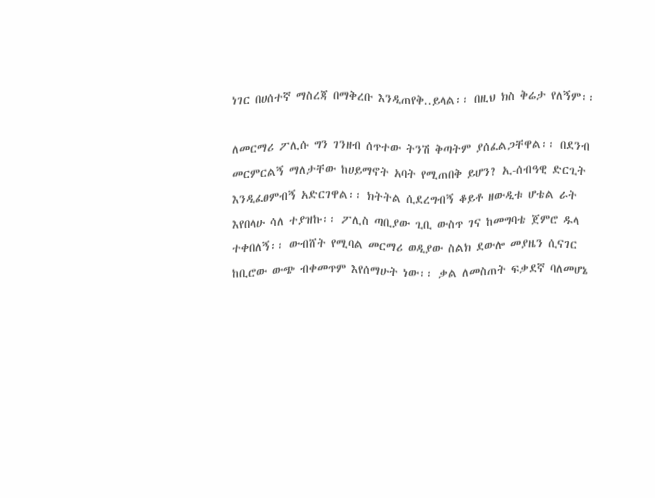ነገር በሀሰተኛ ማስረጃ በማቅረቡ እንዲጠየቅ..ይላል፡፡ በዚህ ክስ ቅሬታ የለኝም፡፡

ለመርማሪ ፖሊሱ ግን ገንዘብ ሰጥተው ትንሽ ቅጣትም ያሰፈልጋቸዋል፡፡ በደንብ መርምርልኝ ማለታቸው ከሀይማኖት አባት የሚጠበቅ ይሆን? ኢ-ሰብዓዊ ድርጊት እንዲፈፀምብኝ አድርገዋል፡፡ ክትትል ሲደረግብኝ ቆይቶ ዘውዲቱ ሆቴል ራት እየበላሁ ሳለ ተያዝኩ፡፡ ፖሊስ ጣቢያው ጊቢ ውስጥ ገና ከመግባቴ ጀምሮ ዱላ ተቀበለኝ፡፡ ውብሸት የሚባል መርማሪ ወዲያው ስልክ ደውሎ መያዜን ሲናገር ከቢሮው ውጭ ብቀመጥም እየሰማሁት ነው፡፡ ቃል ለመስጠት ፍቃደኛ ባለመሆኔ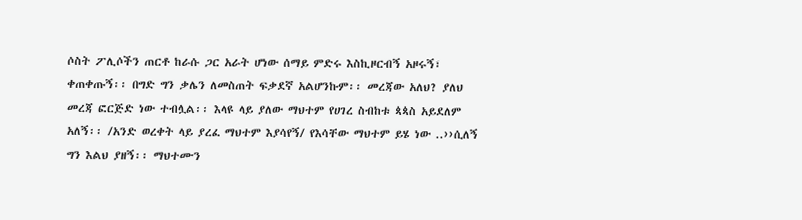ሶስት ፖሊሶችን ጠርቶ ከራሱ ጋር አራት ሆነው ሰማይ ምድሩ እስኪዞርብኝ አዞሩኝ፣ ቀጠቀጡኝ፡፡ በግድ ግን ቃሌን ለመስጠት ፍቃደኛ አልሆንኩም፡፡ መረጃው አለህ? ያለህ መረጃ ፎርጅድ ነው ተብሏል፡፡ እላዩ ላይ ያለው ማህተም የሀገረ ስብከቱ ጳጳስ አይደለም አለኝ፡፡ /አንድ ወረቀት ላይ ያረፈ ማህተም እያሳየኝ/ የእሳቸው ማህተም ይሄ ነው ..››ሲለኝ ግን እልህ ያዘኝ፡፡ ማህተሙን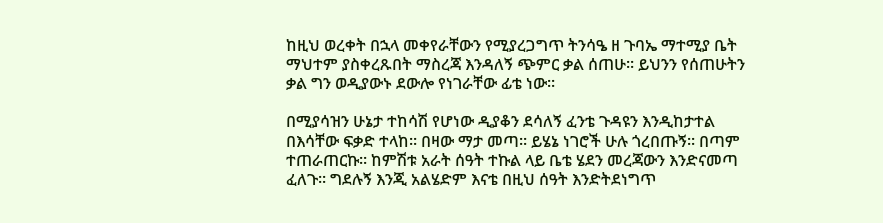ከዚህ ወረቀት በኋላ መቀየራቸውን የሚያረጋግጥ ትንሳዔ ዘ ጉባኤ ማተሚያ ቤት ማህተም ያስቀረጹበት ማስረጃ እንዳለኝ ጭምር ቃል ሰጠሁ፡፡ ይህንን የሰጠሁትን ቃል ግን ወዲያውኑ ደውሎ የነገራቸው ፊቴ ነው፡፡

በሚያሳዝን ሁኔታ ተከሳሽ የሆነው ዲያቆን ደሳለኝ ፈንቴ ጉዳዩን እንዲከታተል በእሳቸው ፍቃድ ተላከ፡፡ በዛው ማታ መጣ፡፡ ይሄኔ ነገሮች ሁሉ ጎረበጡኝ፡፡ በጣም ተጠራጠርኩ፡፡ ከምሽቱ አራት ሰዓት ተኩል ላይ ቤቴ ሄደን መረጃውን እንድናመጣ ፈለጉ፡፡ ግደሉኝ እንጂ አልሄድም እናቴ በዚህ ሰዓት እንድትደነግጥ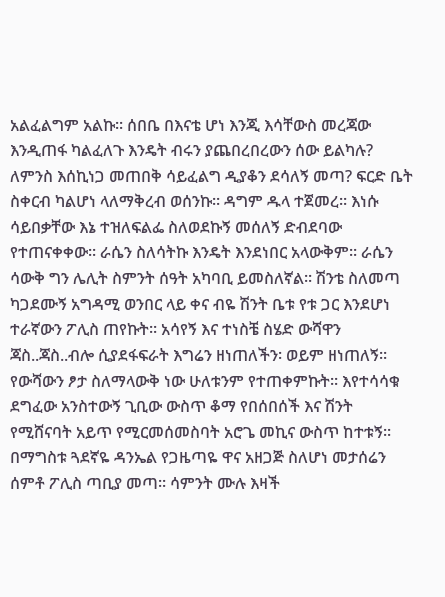አልፈልግም አልኩ፡፡ ሰበቤ በእናቴ ሆነ እንጂ እሳቸውስ መረጃው እንዲጠፋ ካልፈለጉ እንዴት ብሩን ያጨበረበረውን ሰው ይልካሉ? ለምንስ እሰኪነጋ መጠበቅ ሳይፈልግ ዲያቆን ደሳለኝ መጣ? ፍርድ ቤት ስቀርብ ካልሆነ ላለማቅረብ ወሰንኩ፡፡ ዳግም ዱላ ተጀመረ፡፡ እነሱ ሳይበቃቸው እኔ ተዝለፍልፌ ስለወደኩኝ መሰለኝ ድብደባው የተጠናቀቀው፡፡ ራሴን ስለሳትኩ እንዴት እንደነበር አላውቅም፡፡ ራሴን ሳውቅ ግን ሌሊት ስምንት ሰዓት አካባቢ ይመስለኛል፡፡ ሽንቴ ስለመጣ ካጋደሙኝ አግዳሚ ወንበር ላይ ቀና ብዬ ሽንት ቤቱ የቱ ጋር እንደሆነ ተራኛውን ፖሊስ ጠየኩት፡፡ አሳየኝ እና ተነስቼ ስሄድ ውሻዋን ጃስ..ጃስ..ብሎ ሲያደፋፍራት እግሬን ዘነጠለችን፡ ወይም ዘነጠለኝ፡፡ የውሻውን ፆታ ስለማላውቅ ነው ሁለቱንም የተጠቀምኩት፡፡ እየተሳሳቁ ደግፈው አንስተውኝ ጊቢው ውስጥ ቆማ የበሰበሰች እና ሽንት የሚሸናባት አይጥ የሚርመሰመስባት አሮጌ መኪና ውስጥ ከተቱኝ፡፡ በማግስቱ ጓደኛዬ ዳንኤል የጋዜጣዬ ዋና አዘጋጅ ስለሆነ መታሰሬን ሰምቶ ፖሊስ ጣቢያ መጣ፡፡ ሳምንት ሙሉ እዛች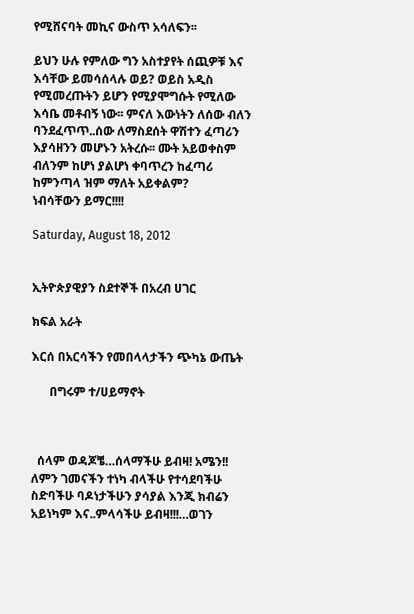የሚሸናባት መኪና ውስጥ አሳለፍን፡፡

ይህን ሁሉ የምለው ግን አስተያየት ሰጪዎቹ እና እሳቸው ይመሳሰላሉ ወይ? ወይስ አዲስ የሚመረጡትን ይሆን የሚያሞግሱት የሚለው እሳቤ መቶብኝ ነው፡፡ ምናለ እውነትን ለሰው ብለን ባንደፈጥጥ..ሰው ለማስደሰት ዋሽተን ፈጣሪን እያሳዘንን መሆኑን አትረሱ፡፡ ሙት አይወቀስም ብለንም ከሆነ ያልሆነ ቀባጥረን ከፈጣሪ ከምንጣላ ዝም ማለት አይቀልም?
ነብሳቸውን ይማር!!!!

Saturday, August 18, 2012


ኢትዮጵያዊያን ስደተኞች በአረብ ሀገር

ክፍል አራት

እርሰ በአርሳችን የመበላላታችን ጭካኔ ውጤት

      በግሩም ተ/ሀይማኖት



  ሰላም ወዳጆቼ…ሰላማችሁ ይብዛ! አሜን!! ለምን ገመናችን ተነካ ብላችሁ የተሳደባችሁ ስድባችሁ ባዶነታችሁን ያሳያል እንጂ ክብሬን አይነካም እና..ምላሳችሁ ይብዛ!!!…ወገን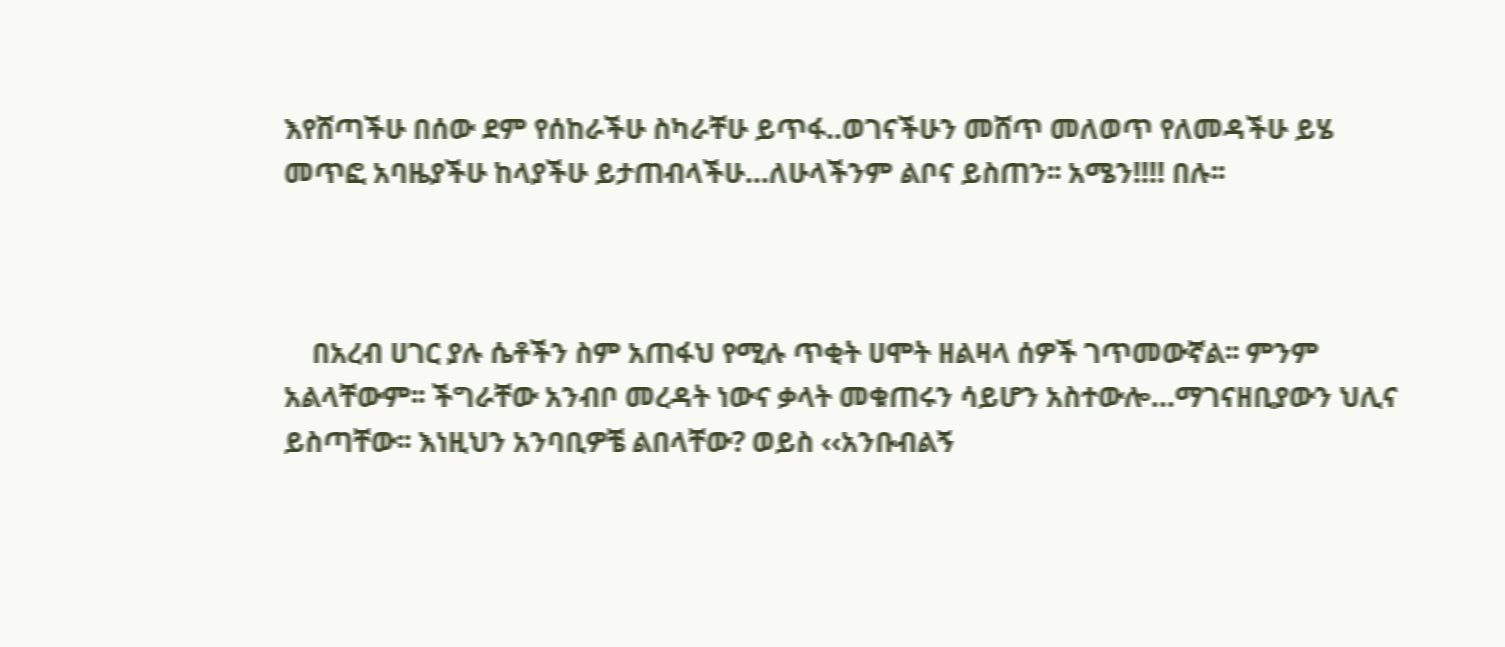እየሸጣችሁ በሰው ደም የሰከራችሁ ስካራቸሁ ይጥፋ..ወገናችሁን መሸጥ መለወጥ የለመዳችሁ ይሄ መጥፎ አባዜያችሁ ከላያችሁ ይታጠብላችሁ…ለሁላችንም ልቦና ይስጠን፡፡ አሜን!!!! በሉ፡፡



    በአረብ ሀገር ያሉ ሴቶችን ስም አጠፋህ የሚሉ ጥቂት ሀሞት ዘልዛላ ሰዎች ገጥመውኛል፡፡ ምንም አልላቸውም፡፡ ችግራቸው አንብቦ መረዳት ነውና ቃላት መቁጠሩን ሳይሆን አስተውሎ…ማገናዘቢያውን ህሊና ይስጣቸው፡፡ እነዚህን አንባቢዎቼ ልበላቸው? ወይስ ‹‹አንቡብልኝ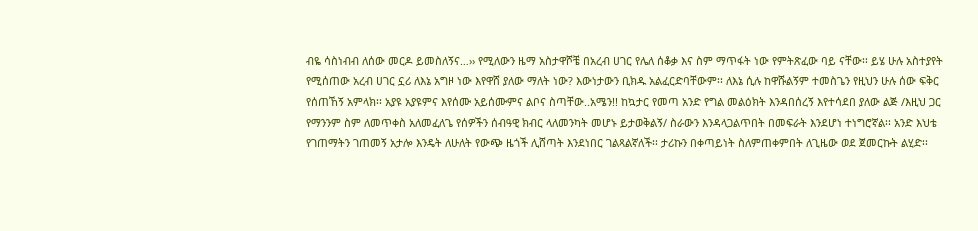ብዬ ሳስነብብ ለሰው መርዶ ይመስለኝና…›› የሚለውን ዜማ አስታዋሾቼ በአረብ ሀገር የሌለ ሰቆቃ እና ስም ማጥፋት ነው የምትጽፈው ባይ ናቸው፡፡ ይሄ ሁሉ አስተያየት የሚሰጠው አረብ ሀገር ኗሪ ለእኔ አግዞ ነው እየዋሸ ያለው ማለት ነው? እውነታውን ቢክዱ አልፈርድባቸውም፡፡ ለእኔ ሲሉ ከዋሹልኝም ተመስጌን የዚህን ሁሉ ሰው ፍቅር የሰጠኸኝ አምላክ፡፡ አያዩ አያዩምና እየሰሙ አይሰሙምና ልቦና ስጣቸው..አሜን!! ከኳታር የመጣ አንድ የግል መልዕክት እንዳበሰረኝ እየተሳደበ ያለው ልጅ /እዚህ ጋር የማንንም ስም ለመጥቀስ አለመፈለጌ የሰዎችን ሰብዓዊ ክብር ላለመንካት መሆኑ ይታወቅልኝ/ ስራውን እንዳላጋልጥበት በመፍራት እንደሆነ ተነግሮኛል፡፡ አንድ እህቴ የገጠማትን ገጠመኝ አታሎ እንዴት ለሁለት የውጭ ዜጎች ሊሸጣት እንደነበር ገልጻልኛለች፡፡ ታሪኩን በቀጣይነት ስለምጠቀምበት ለጊዜው ወደ ጀመርኩት ልሂድ፡፡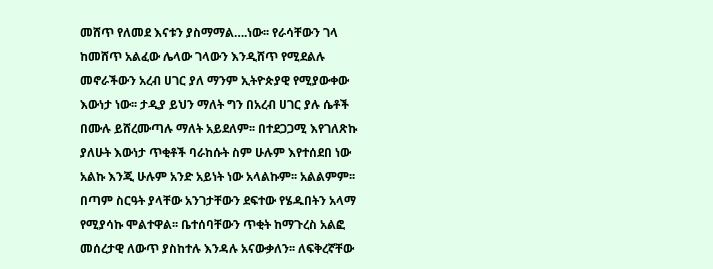መሸጥ የለመደ እናቱን ያስማማል….ነው፡፡ የራሳቸውን ገላ ከመሸጥ አልፈው ሌላው ገላውን እንዲሸጥ የሚደልሉ መኖራችውን አረብ ሀገር ያለ ማንም ኢትዮጵያዊ የሚያውቀው እውነታ ነው፡፡ ታዲያ ይህን ማለት ግን በአረብ ሀገር ያሉ ሴቶች በሙሉ ይሸረሙጣሉ ማለት አይደለም፡፡ በተደጋጋሚ እየገለጽኩ ያለሁት እውነታ ጥቂቶች ባራከሱት ስም ሁሉም እየተሰደበ ነው አልኩ እንጂ ሁሉም አንድ አይነት ነው አላልኩም፡፡ አልልምም፡፡ በጣም ስርዓት ያላቸው አንገታቸውን ደፍተው የሄዱበትን አላማ የሚያሳኩ ሞልተዋል፡፡ ቤተሰባቸውን ጥቂት ከማጉረስ አልፎ መሰረታዊ ለውጥ ያስከተሉ እንዳሉ አናውቃለን፡፡ ለፍቅረኛቸው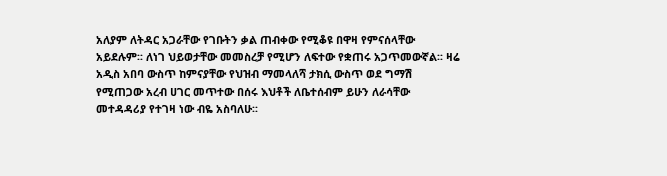አለያም ለትዳር አጋራቸው የገቡትን ቃል ጠብቀው የሚቆዩ በዋዛ የምናሰላቸው አይደሉም፡፡ ለነገ ህይወታቸው መመስረቻ የሚሆን ለፍተው የቋጠሩ አጋጥመውኛል፡፡ ዛሬ አዲስ አበባ ውስጥ ከምናያቸው የህዝብ ማመላለሻ ታክሲ ውስጥ ወደ ግማሽ የሚጠጋው አረብ ሀገር መጥተው በሰሩ እህቶች ለቤተሰብም ይሁን ለራሳቸው መተዳዳሪያ የተገዛ ነው ብዬ አስባለሁ፡፡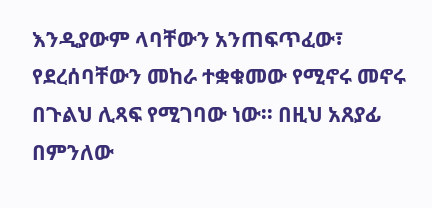እንዲያውም ላባቸውን አንጠፍጥፈው፣ የደረሰባቸውን መከራ ተቋቁመው የሚኖሩ መኖሩ በጉልህ ሊጻፍ የሚገባው ነው፡፡ በዚህ አጸያፊ በምንለው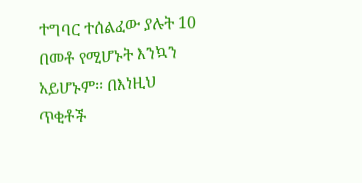ተግባር ተሰልፈው ያሉት 10 በመቶ የሚሆኑት እንኳን አይሆኑም፡፡ በእነዚህ ጥቂቶች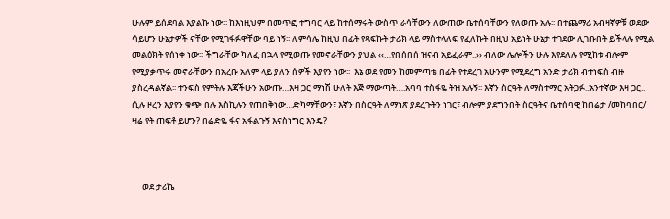ሁሉም ይሰደባል እያልኩ ነው፡፡ ከእነዚህም በመጥፎ ተግባር ላይ ከተሰማሩት ውስጥ ራሳቸውን ለውጠው ቤተሰባቸውን የለወጡ አሉ፡፡ በተጨማሪ አብዛኛዎቹ ወደው ሳይሆን ሁኔታዎች ናቸው የሚገፋፉዋቸው ባይ ነኝ፡፡ ለምሳሌ ከዚህ በፊት የጻፍኩት ታሪክ ላይ ማስተላለፍ የፈለኩት በዚህ አይነት ሁኔታ ተገደው ሊገቡበት ይችላሉ የሚል መልዕክት የሰነቀ ነው፡፡ ችግራቸው ካለፈ በኋላ የሚወጡ የመኖራቸውን ያህል ‹‹…የበሰበሰ ዝናብ አይፈራም..›› ብለው ሌሎችን ሁሉ እየደለሉ የሚከቱ ብሎም የሚያቃጥሩ መኖራቸውን በአረቡ አለም ላይ ያለን ሰዎች እያየን ነው፡፡  እኔ ወደ የመን ከመምጣቴ በፊት የተደረገ አሁንም የሚደረግ አንድ ታሪክ ብተነፍስ ብዙ ያስረዳልኛል፡፡ ተንፍስ የምትሉ እጃችሁን አውጡ…እዛ ጋር ማነሽ ሁለት እጅ ማውጣት….አባባ ተስፋዬ ትዝ አሉኝ፡፡ እኛን ስርዓት ለማስተማር አትጋፉ..አንተኛው እዛ ጋር.. ሲሉ ዞረን እያየን ቁጭ በሉ እስኪሉን የጠበቅነው…ድካማቸውን፣ እኛን በስርዓት ለማነጽ ያደረጉትን ነገር፣ ብሎም ያደግንበት ስርዓትና ቤተሰባዊ ከበሬታ /መከባበር/ ዛሬ የት ጠፍቶ ይሆን? በሬድዬ ፋና አፋልጉኝ እናስነግር እንዴ?



     ወደ ታሪኬ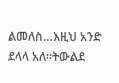ልመለስ…እዚህ አንድ ደላላ አለ፡፡ትውልደ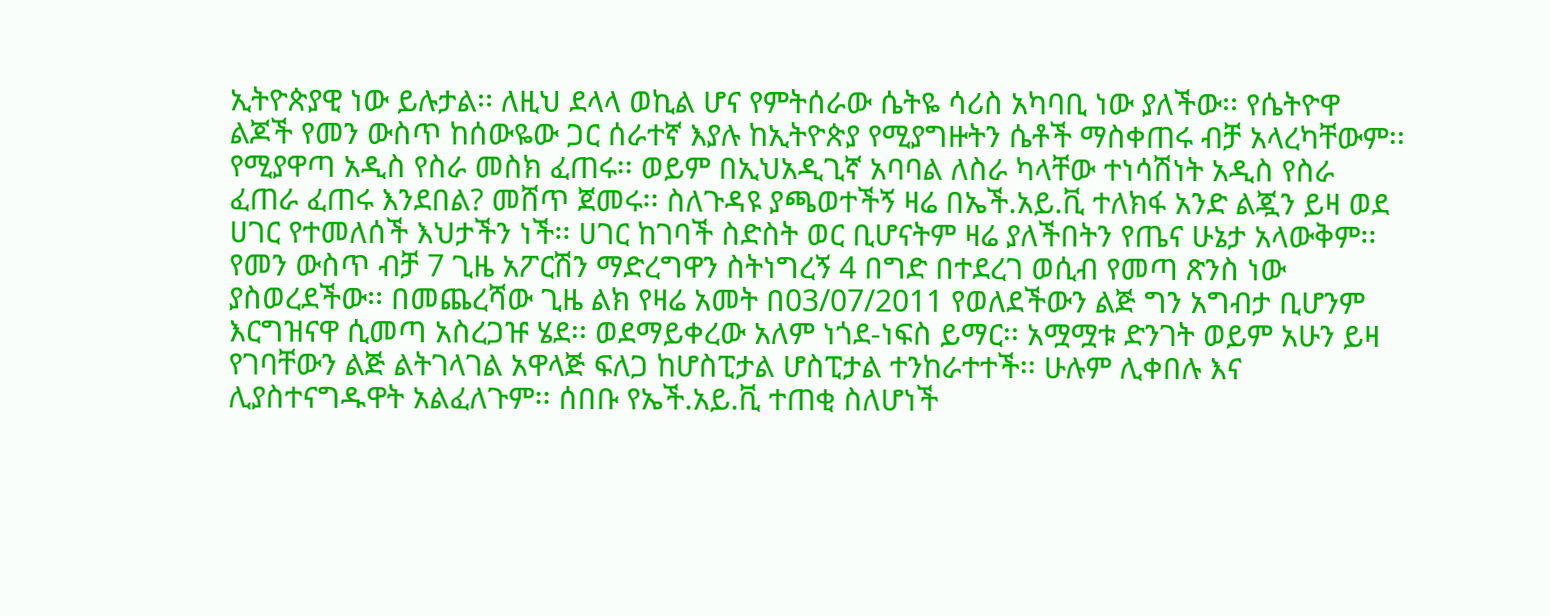ኢትዮጵያዊ ነው ይሉታል፡፡ ለዚህ ደላላ ወኪል ሆና የምትሰራው ሴትዬ ሳሪስ አካባቢ ነው ያለችው፡፡ የሴትዮዋ ልጆች የመን ውስጥ ከሰውዬው ጋር ሰራተኛ እያሉ ከኢትዮጵያ የሚያግዙትን ሴቶች ማስቀጠሩ ብቻ አላረካቸውም፡፡ የሚያዋጣ አዲስ የስራ መስክ ፈጠሩ፡፡ ወይም በኢህአዲጊኛ አባባል ለስራ ካላቸው ተነሳሽነት አዲስ የስራ ፈጠራ ፈጠሩ እንደበል? መሸጥ ጀመሩ፡፡ ስለጉዳዩ ያጫወተችኝ ዛሬ በኤች.አይ.ቪ ተለክፋ አንድ ልጇን ይዛ ወደ ሀገር የተመለሰች እህታችን ነች፡፡ ሀገር ከገባች ስድስት ወር ቢሆናትም ዛሬ ያለችበትን የጤና ሁኔታ አላውቅም፡፡ የመን ውስጥ ብቻ 7 ጊዜ አፖርሽን ማድረግዋን ስትነግረኝ 4 በግድ በተደረገ ወሲብ የመጣ ጽንስ ነው ያስወረደችው፡፡ በመጨረሻው ጊዜ ልክ የዛሬ አመት በ03/07/2011 የወለደችውን ልጅ ግን አግብታ ቢሆንም እርግዝናዋ ሲመጣ አስረጋዡ ሄደ፡፡ ወደማይቀረው አለም ነጎደ-ነፍስ ይማር፡፡ አሟሟቱ ድንገት ወይም አሁን ይዛ የገባቸውን ልጅ ልትገላገል አዋላጅ ፍለጋ ከሆስፒታል ሆስፒታል ተንከራተተች፡፡ ሁሉም ሊቀበሉ እና ሊያስተናግዱዋት አልፈለጉም፡፡ ሰበቡ የኤች.አይ.ቪ ተጠቂ ስለሆነች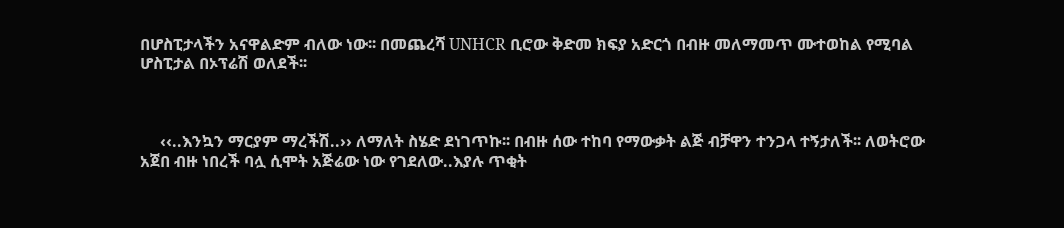በሆስፒታላችን አናዋልድም ብለው ነው፡፡ በመጨረሻ UNHCR ቢሮው ቅድመ ክፍያ አድርጎ በብዙ መለማመጥ ሙተወከል የሚባል ሆስፒታል በኦፕሬሽ ወለደች፡፡



     ‹‹..እንኳን ማርያም ማረችሽ..›› ለማለት ስሄድ ደነገጥኩ፡፡ በብዙ ሰው ተከባ የማውቃት ልጅ ብቻዋን ተንጋላ ተኝታለች፡፡ ለወትሮው አጀበ ብዙ ነበረች ባሏ ሲሞት አጅሬው ነው የገደለው..እያሉ ጥቂት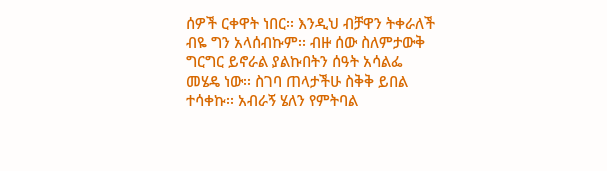ሰዎች ርቀዋት ነበር፡፡ እንዲህ ብቻዋን ትቀራለች ብዬ ግን አላሰብኩም፡፡ ብዙ ሰው ስለምታውቅ ግርግር ይኖራል ያልኩበትን ሰዓት አሳልፌ መሄዴ ነው፡፡ ስገባ ጠላታችሁ ስቅቅ ይበል ተሳቀኩ፡፡ አብራኝ ሄለን የምትባል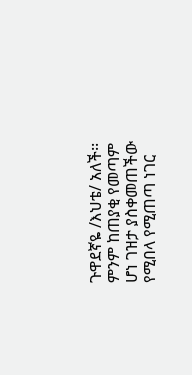ጉዋደኛዬ /እህቴ/ አለች፡፡ ምንም ከጠያቂ የመጣም ሆነ ገዝታ ያስቀመጠችው የሚበላ የሚጠጣ ነገር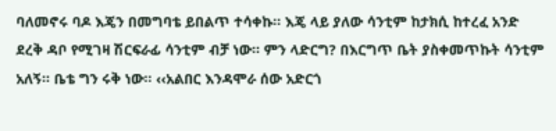ባለመኖሩ ባዶ እጄን በመግባቴ ይበልጥ ተሳቀኩ፡፡ እጄ ላይ ያለው ሳንቲም ከታክሲ ከተረፈ አንድ ደረቅ ዳቦ የሚገዛ ሽርፍራፊ ሳንቲም ብቻ ነው፡፡ ምን ላድርግ? በእርግጥ ቤት ያስቀመጥኩት ሳንቲም አለኝ፡፡ ቤቴ ግን ሩቅ ነው፡፡ ‹‹አልበር እንዳሞራ ሰው አድርጎ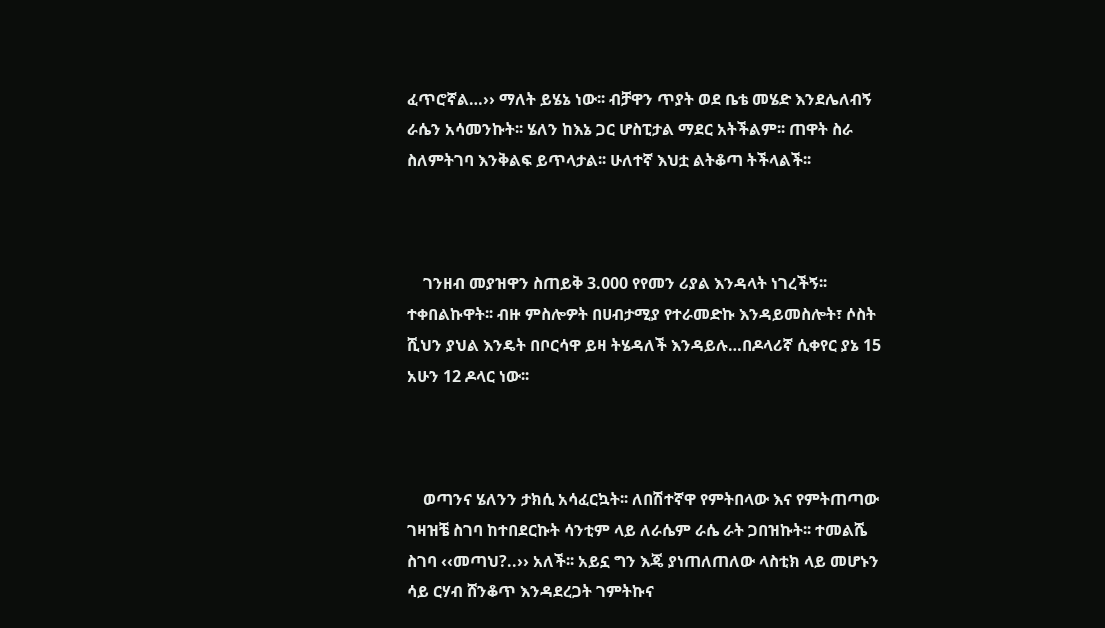ፈጥሮኛል…›› ማለት ይሄኔ ነው፡፡ ብቻዋን ጥያት ወደ ቤቴ መሄድ እንደሌለብኝ ራሴን አሳመንኩት፡፡ ሄለን ከእኔ ጋር ሆስፒታል ማደር አትችልም፡፡ ጠዋት ስራ ስለምትገባ እንቅልፍ ይጥላታል፡፡ ሁለተኛ እህቷ ልትቆጣ ትችላልች፡፡



    ገንዘብ መያዝዋን ስጠይቅ 3.000 የየመን ሪያል እንዳላት ነገረችኝ፡፡ ተቀበልኩዋት፡፡ ብዙ ምስሎዎት በሀብታሚያ የተራመድኩ እንዳይመስሎት፣ ሶስት ሺህን ያህል እንዴት በቦርሳዋ ይዛ ትሄዳለች እንዳይሉ…በዶላሪኛ ሲቀየር ያኔ 15 አሁን 12 ዶላር ነው፡፡



    ወጣንና ሄለንን ታክሲ አሳፈርኳት፡፡ ለበሽተኛዋ የምትበላው እና የምትጠጣው ገዛዝቼ ስገባ ከተበደርኩት ሳንቲም ላይ ለራሴም ራሴ ራት ጋበዝኩት፡፡ ተመልሼ ስገባ ‹‹መጣህ?..›› አለች፡፡ አይኗ ግን እጄ ያነጠለጠለው ላስቲክ ላይ መሆኑን ሳይ ርሃብ ሸንቆጥ እንዳደረጋት ገምትኩና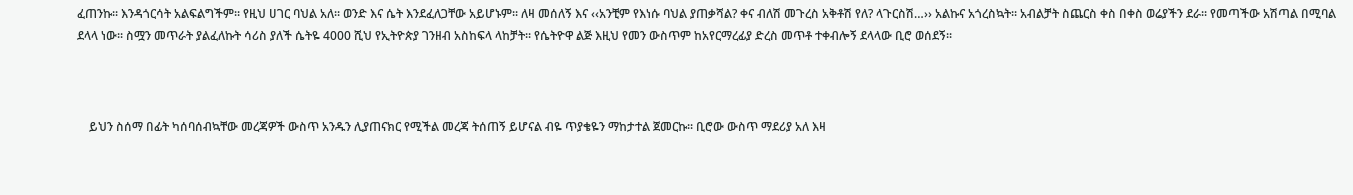ፈጠንኩ፡፡ እንዳጎርሳት አልፍልግችም፡፡ የዚህ ሀገር ባህል አለ፡፡ ወንድ እና ሴት እንደፈለጋቸው አይሆኑም፡፡ ለዛ መሰለኝ እና ‹‹አንቺም የእነሱ ባህል ያጠቃሻል? ቀና ብለሽ መጉረስ አቅቶሽ የለ? ላጉርስሽ…›› አልኩና አጎረስኳት፡፡ አብልቻት ስጨርስ ቀስ በቀስ ወሬያችን ደራ፡፡ የመጣችው አሽጣል በሚባል ደላላ ነው፡፡ ስሟን መጥራት ያልፈለኩት ሳሪስ ያለች ሴትዬ 4000 ሺህ የኢትዮጵያ ገንዘብ አስከፍላ ላከቻት፡፡ የሴትዮዋ ልጅ እዚህ የመን ውስጥም ከአየርማረፊያ ድረስ መጥቶ ተቀብሎኝ ደላላው ቢሮ ወሰደኝ፡፡



    ይህን ስሰማ በፊት ካሰባሰብኳቸው መረጃዎች ውስጥ አንዱን ሊያጠናክር የሚችል መረጃ ትሰጠኝ ይሆናል ብዬ ጥያቄዬን ማከታተል ጀመርኩ፡፡ ቢሮው ውስጥ ማደሪያ አለ እዛ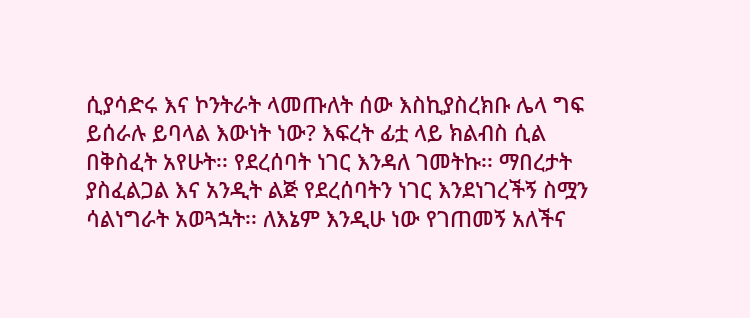ሲያሳድሩ እና ኮንትራት ላመጡለት ሰው እስኪያስረክቡ ሌላ ግፍ ይሰራሉ ይባላል እውነት ነው? እፍረት ፊቷ ላይ ክልብስ ሲል በቅስፈት አየሁት፡፡ የደረሰባት ነገር እንዳለ ገመትኩ፡፡ ማበረታት ያስፈልጋል እና አንዲት ልጅ የደረሰባትን ነገር እንደነገረችኝ ስሟን ሳልነግራት አወጓኋት፡፡ ለእኔም እንዲሁ ነው የገጠመኝ አለችና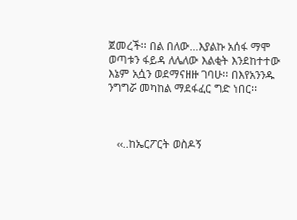ጀመረች፡፡ በል በለው…እያልኩ አሰፋ ማሞ ወጣቱን ፋይዳ ለሌለው እልቂት እንደከተተው እኔም አሷን ወደማናዘዙ ገባሁ፡፡ በእየአንንዱ ንግግሯ መካከል ማደፋፈር ግድ ነበር፡፡



   ‹‹..ከኤርፖርት ወስዶኝ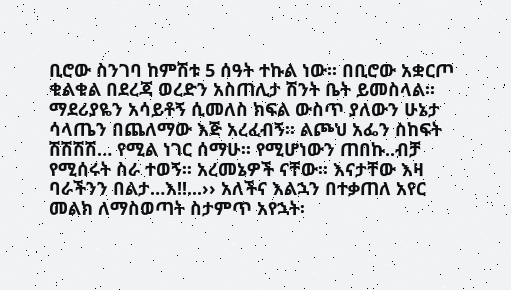ቢሮው ስንገባ ከምሽቱ 5 ሰዓት ተኩል ነው፡፡ በቢሮው አቋርጦ ቁልቁል በደረጃ ወረድን አስጠሊታ ሽንት ቤት ይመስላል፡፡ ማደሪያዬን አሳይቶኝ ሲመለስ ክፍል ውስጥ ያለውን ሁኔታ ሳላጤን በጨለማው እጅ አረፈብኝ፡፡ ልጮህ አፌን ስከፍት ሽሽሽሽ… የሚል ነገር ሰማሁ፡፡ የሚሆነውን ጠበኩ..ብቻ የሚሰሩት ስራ ተወኝ፡፡ አረመኔዎች ናቸው፡፡ እናታቸው እዛ ባራችንን በልታ…እ!!...›› አለችና እልኋን በተቃጠለ አየር መልክ ለማስወጣት ስታምጥ አየኋት፡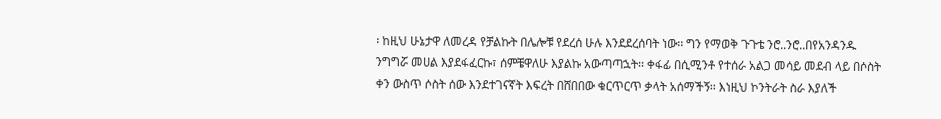፡ ከዚህ ሁኔታዋ ለመረዳ የቻልኩት በሌሎቹ የደረሰ ሁሉ እንደደረሰባት ነው፡፡ ግን የማወቅ ጉጉቴ ንሮ..ንሮ..በየአንዳንዱ ንግግሯ መሀል እያደፋፈርኩ፣ ሰምቼዋለሁ እያልኩ አውጣጣኋት፡፡ ቀፋፊ በሲሚንቶ የተሰራ አልጋ መሳይ መደብ ላይ በሶስት ቀን ውስጥ ሶስት ሰው እንደተገናኛት እፍረት በሸበበው ቁርጥርጥ ቃላት አሰማችኝ፡፡ እነዚህ ኮንትራት ስራ እያለች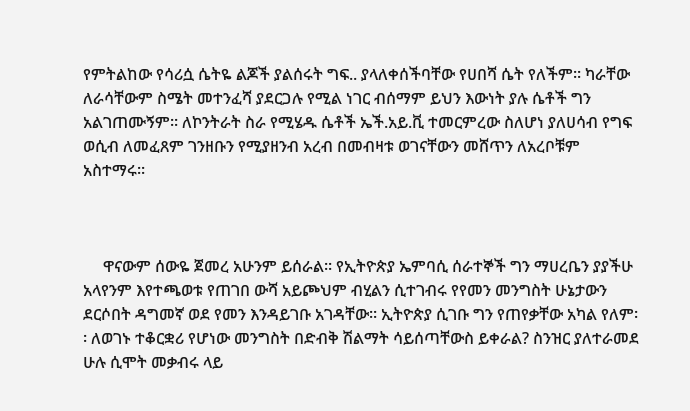የምትልከው የሳሪሷ ሴትዬ ልጆች ያልሰሩት ግፍ.. ያላለቀሰችባቸው የሀበሻ ሴት የለችም፡፡ ካራቸው ለራሳቸውም ስሜት መተንፈሻ ያደርጋሉ የሚል ነገር ብሰማም ይህን እውነት ያሉ ሴቶች ግን አልገጠሙኝም፡፡ ለኮንትራት ስራ የሚሄዱ ሴቶች ኤች.አይ.ቪ ተመርምረው ስለሆነ ያለሀሳብ የግፍ ወሲብ ለመፈጸም ገንዘቡን የሚያዘንብ አረብ በመብዛቱ ወገናቸውን መሸጥን ለአረቦቹም አስተማሩ፡፡



     ዋናውም ሰውዬ ጀመረ አሁንም ይሰራል፡፡ የኢትዮጵያ ኤምባሲ ሰራተኞች ግን ማሀረቤን ያያችሁ አላየንም እየተጫወቱ የጠገበ ውሻ አይጮህም ብሂልን ሲተገብሩ የየመን መንግስት ሁኔታውን ደርሶበት ዳግመኛ ወደ የመን እንዳይገቡ አገዳቸው፡፡ ኢትዮጵያ ሲገቡ ግን የጠየቃቸው አካል የለም፡፡ ለወገኑ ተቆርቋሪ የሆነው መንግስት በድብቅ ሽልማት ሳይሰጣቸውስ ይቀራል? ስንዝር ያለተራመደ ሁሉ ሲሞት መቃብሩ ላይ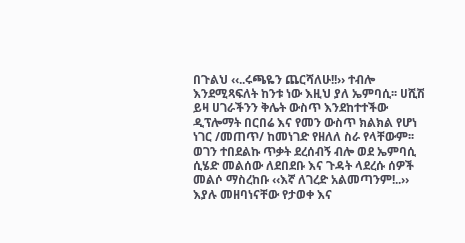በጉልህ ‹‹..ሩጫዬን ጨርሻለሁ!!›› ተብሎ እንደሚጻፍለት ከንቱ ነው እዚህ ያለ ኤምባሲ፡፡ ሀሺሽ ይዛ ሀገራችንን ቅሌት ውስጥ እንደከተተችው ዲፕሎማት በርበሬ እና የመን ውስጥ ክልክል የሆነ ነገር /መጠጥ/ ከመነገድ የዘለለ ስራ የላቸውም፡፡ ወገን ተበደልኩ ጥቃት ደረሰብኝ ብሎ ወደ ኤምባሲ ሲሄድ መልሰው ለደበደቡ እና ጉዳት ላደረሱ ሰዎች መልሶ ማስረከቡ ‹‹እኛ ለገረድ አልመጣንም!..›› እያሉ መዘባነናቸው የታወቀ እና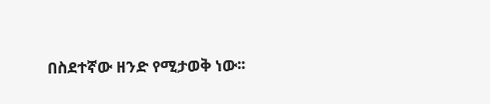በስደተኛው ዘንድ የሚታወቅ ነው፡፡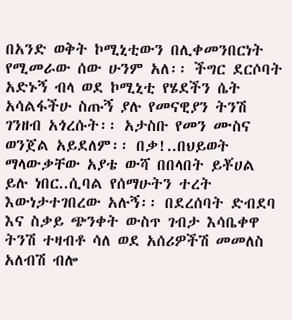በአንድ ወቅት ኮሚኒቲውን በሊቀመንበርነት የሚመራው ሰው ሁንም አለ፡፡ ችግር ደርሶባት አድኑኝ ብላ ወደ ኮሚኒቲ የሄደችን ሴት አሳልፋችሁ ስጡኝ ያሉ የመናዊያን ትንሽ ገንዘብ አጎረሱት፡፡ አታስቡ የመን ሙስና ወንጀል አይደለም፡፡ በቃ!..በህይወት ማላውቃቸው አያቴ ውሻ በበላበት ይቾሀል ይሉ ነበር..ሲባል የሰማሁትን ተረት እውነታተገበረው አሉኝ፡፡ በደረሰባት ድብደባ እና ስቃይ ጭንቀት ውስጥ ገብታ እሳቤቀዋ ትንሽ ተዛብቶ ሳለ ወደ አሰሪዎችሽ መመለስ አለብሽ ብሎ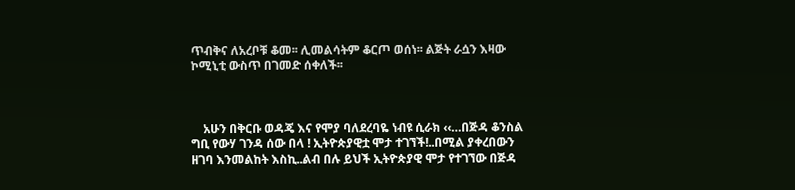ጥብቅና ለአረቦቹ ቆመ፡፡ ሊመልሳትም ቆርጦ ወሰነ፡፡ ልጅት ራሷን እዛው ኮሚኒቲ ውስጥ በገመድ ሰቀለች፡፡



    አሁን በቅርቡ ወዳጄ እና የሞያ ባለደረባዬ ነብዩ ሲራክ ‹‹…በጅዳ ቆንስል ግቢ የውሃ ገንዳ ሰው በላ ! ኢትዮጵያዊቷ ሞታ ተገኘች!..በሚል ያቀረበውን ዘገባ እንመልከት እስኪ..ልብ በሉ ይህች ኢትዮጵያዊ ሞታ የተገኘው በጅዳ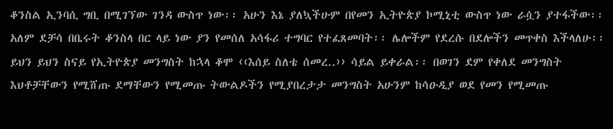ቆንስል ኢንባሲ ግቢ በሚገኘው ገንዳ ውስጥ ነው፡፡ አሁን እኔ ያለኳችሁም በየመን ኢትዮጵያ ኮሚኒቲ ውስጥ ነው ራሷን ያተፋችው፡፡ አለም ደቻሳ በቤሩት ቆንስላ በር ላይ ነው ያን የመሰለ አሳፋሪ ተግባር የተፈጸመባት፡፡ ሌሎችም የደረሱ በደሎችን መጥቀስ እችላለሁ፡፡ ይህን ይህን ስናይ የኢትዮጵያ መንግስት ከኋላ ቆሞ ‹‹እሰይ ስለቴ ሰመረ..›› ሳይል ይቀራል፡፡ በወገን ደም የቀለደ መንግስት እህቶቻቸውን የሚሸጡ ደማቸውን የሚመጡ ትውልዶችን የሚያበረታታ መንግስት አሁንም ከሳዑዲያ ወደ የመን የሚመጡ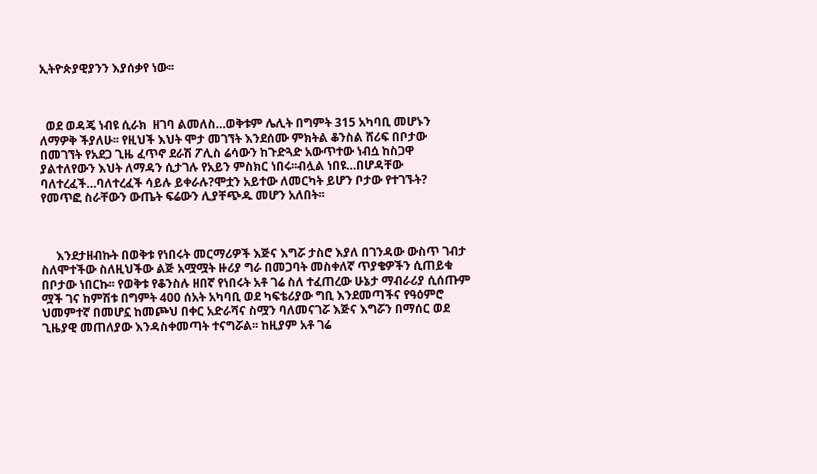ኢትዮጵያዊያንን እያሰቃየ ነው፡፡



  ወደ ወዳጄ ነብዩ ሲራክ  ዘገባ ልመለስ…ወቅቱም ሌሊት በግምት 315 አካባቢ መሆኑን ለማዎቅ ችያለሁ፡፡ የዚህች እህት ሞታ መገኘት እንደሰሙ ምክትል ቆንስል ሸሪፍ በቦታው በመገኘት የአደጋ ጊዜ ፈጥኖ ደራሽ ፖሊስ ሬሳውን ከጉድጓድ አውጥተው ነብሷ ከስጋዋ ያልተለየውን እህት ለማዳን ሲታገሉ የአይን ምስክር ነበሩ፡፡ብሏል ነበዩ…በሆዳቸው ባለተረፈች…ባለተረፈች ሳይሉ ይቀራሉ?ሞቷን አይተው ለመርካት ይሆን ቦታው የተገኙት? የመጥፎ ስራቸውን ውጤት ፍሬውን ሊያቸጭዱ መሆን አለበት፡፡



     እንደታዘብኩት በወቅቱ የነበሩት መርማሪዎች እጅና እግሯ ታስሮ እያለ በገንዳው ውስጥ ገብታ ስለሞተችው ስለዚህችው ልጅ አሟሟት ዙሪያ ግራ በመጋባት መስቀለኛ ጥያቄዎችን ሲጠይቁ በቦታው ነበርኩ፡፡ የወቅቱ የቆንስሉ ዘበኛ የነበሩት አቶ ገሬ ስለ ተፈጠረው ሁኔታ ማብራሪያ ሲሰጡም ሟች ገና ከምሽቱ በግምት 400 ሰአት አካባቢ ወደ ካፍቴሪያው ግቢ እንደመጣችና የዓዕምሮ ህመምተኛ በመሆኗ ከመጮህ በቀር አድራሻና ስሟን ባለመናገሯ እጅና እግሯን በማሰር ወደ ጊዜያዊ መጠለያው እንዳስቀመጣት ተናግሯል፡፡ ከዚያም አቶ ገሬ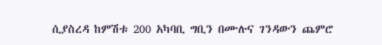ሲያስረዳ ከምሽቱ 200 አካባቢ ግቢን በሙሉና ገንዳውን ጨምሮ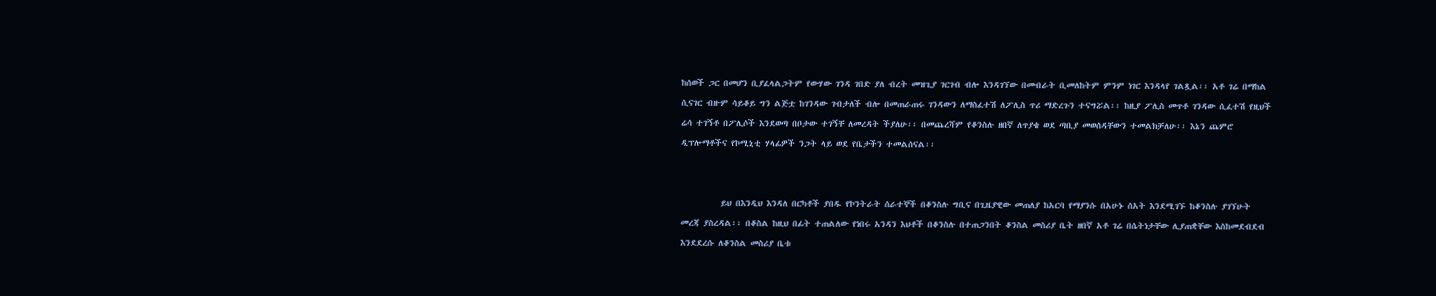ከሰወች ጋር በመሆን ቢያፈላልጋትም የውሃው ገንዳ ገበድ ያለ ብረት መዝጊያ ገርገብ ብሎ እንዳገኘው በመብራት ቢመለከትም ምንም ነገር እንዳላየ ገልጿል፡፡ አቶ ገሬ በማከል ሲናገር ብዙም ሳይቆይ ግን ልጅቷ ከገንዳው ገብታለች ብሎ በመጠራጠሩ ገንዳውን ለማስፈተሽ ለፖሊስ ጥሪ ማድረጉን ተናግሯል፡፡ ከዚያ ፖሊስ መጥቶ ገንዳው ሲፈተሽ የዚህች ሬሳ ተገኝቶ በፖሊሶች እንደወጣ በቦታው ተገኝቸ ለመረዳት ችያለሁ፡፡ በመጨረሻም የቆንስሉ ዘበኛ ለጥያቄ ወደ ጣቢያ መወሰዳቸውን ተመልክቻለሁ፡፡ እኔን ጨምሮ ዲፕሎማቶችና የኮሚኒቲ ሃላፊዎች ንጋት ላይ ወደ የቤታችን ተመልሰናል፡፡


          ይህ በእንዲህ እንዳለ በርካቶች ያበዱ የኮንትራት ሰራተኞች በቆንስሉ ግቢና በጊዜያዊው መጠለያ ከአርባ የማያንሱ በአሁኑ ሰአት እንደሚገኙ ከቆንስሉ ያገኘሁት መረጃ ያስረዳል፡፡ በቆስል ከዚህ በፊት ተጠልለው የነበሩ አንዳን እህቶች በቆንስሉ በተጠጋንበት ቆንስል መስሪያ ቤት ዘበኛ አቶ ገሬ በሴትነታቸው ሊያጠቋቸው እስከመደብደብ እንደደረሱ ለቆንስል መስሪያ ቤቱ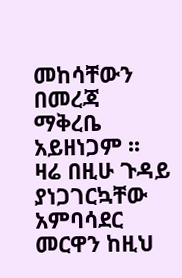መከሳቸውን በመረጃ ማቅረቤ አይዘነጋም ፡፡ ዛሬ በዚሁ ጉዳይ ያነጋገርኳቸው አምባሳደር መርዋን ከዚህ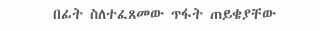በፊት ስለተፈጸመው ጥፋት ጠይቄያቸው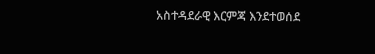አስተዳደራዊ እርምጃ እንደተወሰደ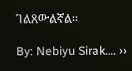ገልጸውልኛል፡፡

By: Nebiyu Sirak…. ››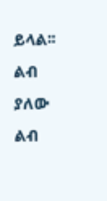ይላል፡፡ ልብ ያለው ልብ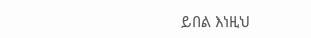ይበል እነዚህ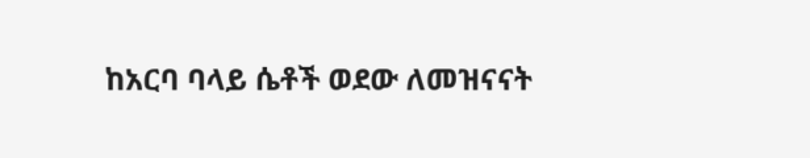ከአርባ ባላይ ሴቶች ወደው ለመዝናናት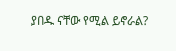ያበዱ ናቸው የሚል ይኖራል?